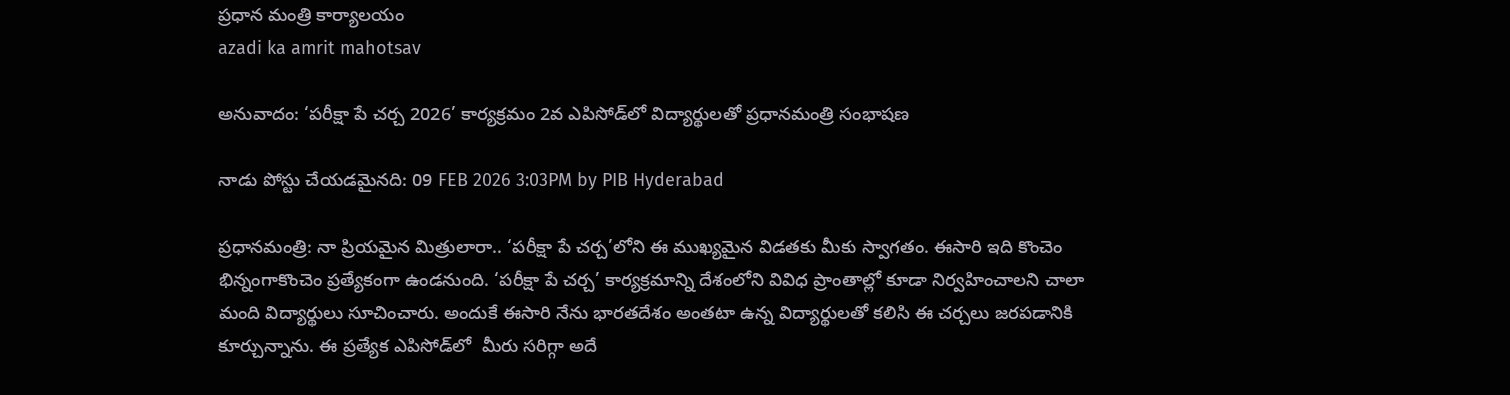ప్రధాన మంత్రి కార్యాలయం
azadi ka amrit mahotsav

అనువాదం: ‘పరీక్షా పే చర్చ 2026’ కార్యక్రమం 2వ ఎపిసోడ్‌లో విద్యార్థులతో ప్రధానమంత్రి సంభాషణ

నాడు పోస్టు చేయడమైనది: 09 FEB 2026 3:03PM by PIB Hyderabad

ప్రధానమంత్రి: నా ప్రియమైన మిత్రులారా.. ‘పరీక్షా పే చర్చ’లోని ఈ ముఖ్యమైన విడతకు మీకు స్వాగతం. ఈసారి ఇది కొంచెం భిన్నంగాకొంచెం ప్రత్యేకంగా ఉండనుంది. ‘పరీక్షా పే చర్చ’ కార్యక్రమాన్ని దేశంలోని వివిధ ప్రాంతాల్లో కూడా నిర్వహించాలని చాలా మంది విద్యార్థులు సూచించారు. అందుకే ఈసారి నేను భారతదేశం అంతటా ఉన్న విద్యార్థులతో కలిసి ఈ చర్చలు జరపడానికి కూర్చున్నాను. ఈ ప్రత్యేక ఎపిసోడ్‌లో  మీరు సరిగ్గా అదే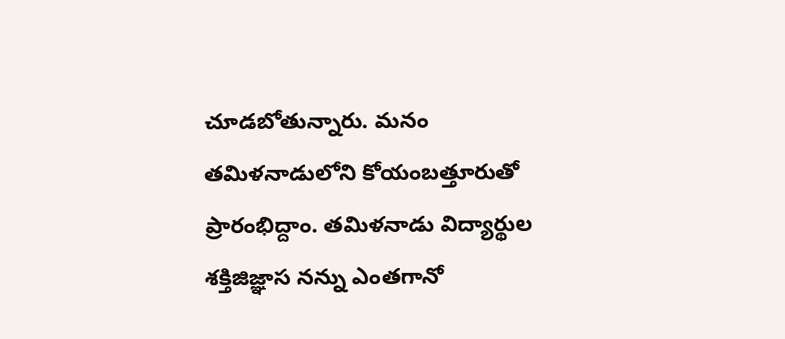చూడబోతున్నారు. మనం తమిళనాడులోని కోయంబత్తూరుతో ప్రారంభిద్దాం. తమిళనాడు విద్యార్థుల శక్తిజిజ్ఞాస నన్ను ఎంతగానో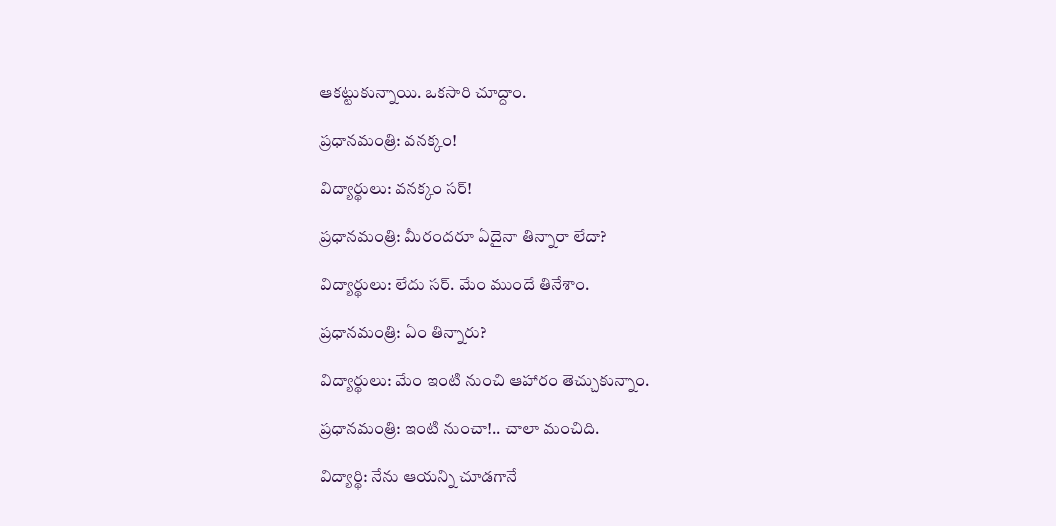ఆకట్టుకున్నాయి. ఒకసారి చూద్దాం.

ప్రధానమంత్రి: వనక్కం!

విద్యార్థులు: వనక్కం సర్!

ప్రధానమంత్రి: మీరందరూ ఏదైనా తిన్నారా లేదా?

విద్యార్థులు: లేదు సర్. మేం ముందే తినేశాం.

ప్రధానమంత్రి: ఏం తిన్నారు?

విద్యార్థులు: మేం ఇంటి నుంచి ఆహారం తెచ్చుకున్నాం.

ప్రధానమంత్రి: ఇంటి నుంచా!.. చాలా మంచిది.

విద్యార్థి: నేను ఆయన్ని చూడగానే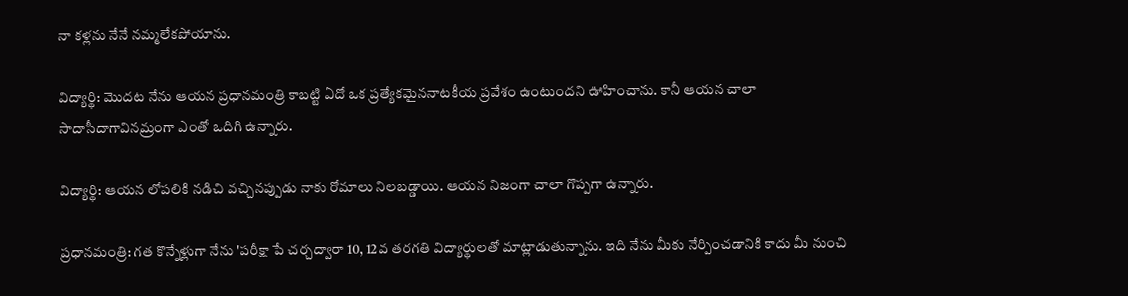నా కళ్లను నేనే నమ్మలేకపోయాను.

విద్యార్థి: మొదట నేను ఆయన ప్రధానమంత్రి కాబట్టి ఏదో ఒక ప్రత్యేకమైననాటకీయ ప్రవేశం ఉంటుందని ఊహించాను. కానీ ఆయన చాలా సాదాసీదాగావినమ్రంగా ఎంతో ఒదిగి ఉన్నారు.

విద్యార్థి: ఆయన లోపలికి నడిచి వచ్చినప్పుడు నాకు రోమాలు నిలబడ్డాయి. ఆయన నిజంగా చాలా గొప్పగా ఉన్నారు.

ప్రధానమంత్రి: గత కొన్నేళ్లుగా నేను 'పరీక్షా పే చర్చద్వారా 10, 12వ తరగతి విద్యార్థులతో మాట్లాడుతున్నాను. ఇది నేను మీకు నేర్పించడానికి కాదు మీ నుంచి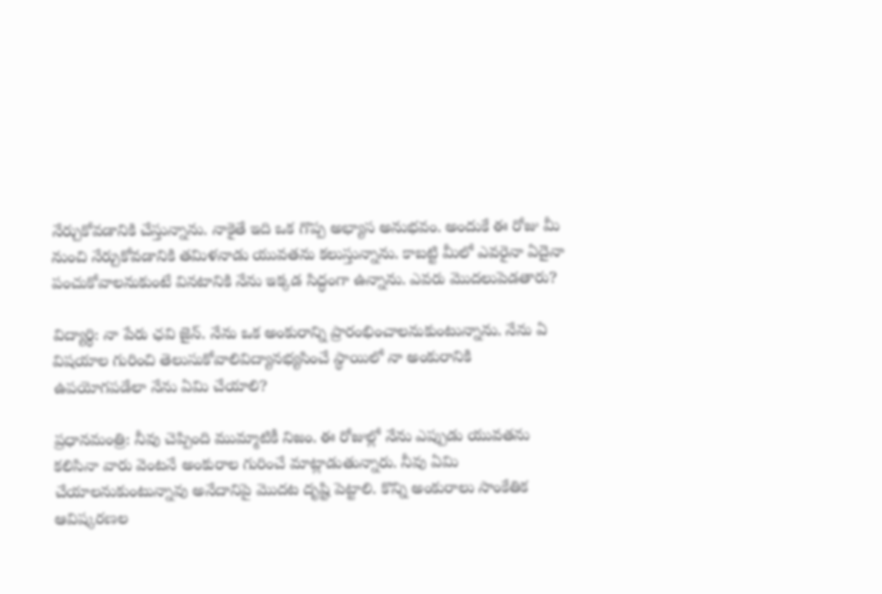నేర్చుకోవడానికి చేస్తున్నాను. నాకైతే ఇది ఒక గొప్ప అభ్యాస అనుభవం. అందుకే ఈ రోజు మీ నుంచి నేర్చుకోవడానికి తమిళనాడు యువతను కలుస్తున్నాను. కాబట్టి మీలో ఎవరైనా ఏదైనా పంచుకోవాలనుకుంటే వినటానికి నేను ఇక్కడ సిద్ధంగా ఉన్నాను. ఎవరు మొదలుపెడతారు?

విద్యార్థి: నా పేరు ఛవి జైన్. నేను ఒక అంకురాన్ని ప్రారంభించాలనుకుంటున్నాను. నేను ఏ విషయాల గురించి తెలుసుకోవాలివిద్యానభ్యసించే స్థాయిలో నా అంకురానికి ఉపయోగపడేలా నేను ఏమి చేయాలి?

ప్రధానమంత్రి: నీవు చెప్పింది ముమ్మాటికీ నిజం. ఈ రోజుల్లో నేను ఎప్పుడు యువతను కలిసినా వారు వెంటనే అంకురాల గురించే మాట్లాడుతున్నారు. నీవు ఏమి చేయాలనుకుంటున్నావు అనేదానిపై మొదట దృష్టి పెట్టాలి. కొన్ని అంకురాలు సాంకేతిక ఆవిష్కరణల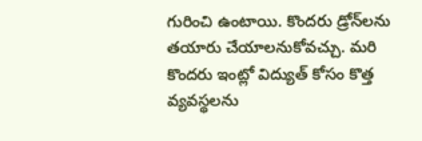గురించి ఉంటాయి. కొందరు డ్రోన్‌లను తయారు చేయాలనుకోవచ్చు. మరి కొందరు ఇంట్లో విద్యుత్ కోసం కొత్త వ్యవస్థలను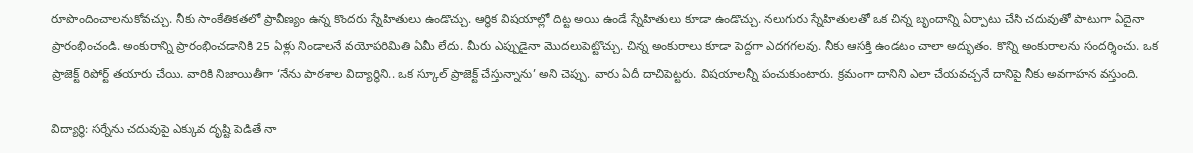రూపొందించాలనుకోవచ్చు. నీకు సాంకేతికతలో ప్రావీణ్యం ఉన్న కొందరు స్నేహితులు ఉండొచ్చు. ఆర్థిక విషయాల్లో దిట్ట అయి ఉండే స్నేహితులు కూడా ఉండొచ్చు. నలుగురు స్నేహితులతో ఒక చిన్న బృందాన్ని ఏర్పాటు చేసి చదువుతో పాటుగా ఏదైనా ప్రారంభించండి. అంకురాన్ని ప్రారంభించడానికి 25 ఏళ్లు నిండాలనే వయోపరిమితి ఏమీ లేదు. మీరు ఎప్పుడైనా మొదలుపెట్టొచ్చు. చిన్న అంకురాలు కూడా పెద్దగా ఎదగగలవు. నీకు ఆసక్తి ఉండటం చాలా అద్భుతం. కొన్ని అంకురాలను సందర్శించు. ఒక ప్రాజెక్ట్ రిపోర్ట్ తయారు చేయి. వారికి నిజాయితీగా ‘నేను పాఠశాల విద్యార్థిని.. ఒక స్కూల్ ప్రాజెక్ట్ చేస్తున్నాను’ అని చెప్పు. వారు ఏదీ దాచిపెట్టరు. విషయాలన్నీ పంచుకుంటారు. క్రమంగా దానిని ఎలా చేయవచ్చనే దానిపై నీకు అవగాహన వస్తుంది.

విద్యార్థి: సర్నేను చదువుపై ఎక్కువ దృష్టి పెడితే నా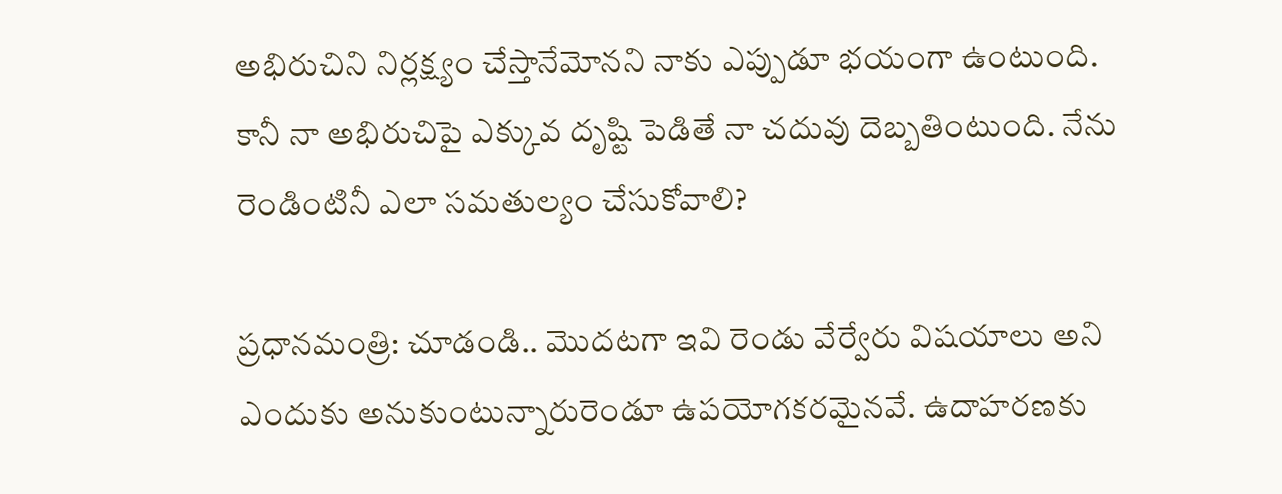అభిరుచిని నిర్లక్ష్యం చేస్తానేమోనని నాకు ఎప్పుడూ భయంగా ఉంటుంది. కానీ నా అభిరుచిపై ఎక్కువ దృష్టి పెడితే నా చదువు దెబ్బతింటుంది. నేను రెండింటినీ ఎలా సమతుల్యం చేసుకోవాలి?

ప్రధానమంత్రి: చూడండి.. మొదటగా ఇవి రెండు వేర్వేరు విషయాలు అని ఎందుకు అనుకుంటున్నారురెండూ ఉపయోగకరమైనవే. ఉదాహరణకు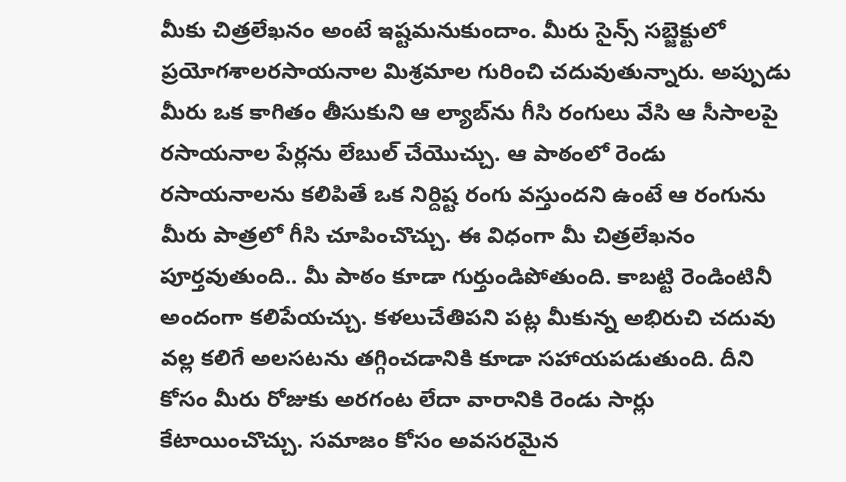మీకు చిత్రలేఖనం అంటే ఇష్టమనుకుందాం. మీరు సైన్స్ సబ్జెక్టులో ప్రయోగశాలరసాయనాల మిశ్రమాల గురించి చదువుతున్నారు. అప్పుడు మీరు ఒక కాగితం తీసుకుని ఆ ల్యాబ్‌ను గీసి రంగులు వేసి ఆ సీసాలపై రసాయనాల పేర్లను లేబుల్ చేయొచ్చు. ఆ పాఠంలో రెండు రసాయనాలను కలిపితే ఒక నిర్దిష్ట రంగు వస్తుందని ఉంటే ఆ రంగును మీరు పాత్రలో గీసి చూపించొచ్చు. ఈ విధంగా మీ చిత్రలేఖనం పూర్తవుతుంది.. మీ పాఠం కూడా గుర్తుండిపోతుంది. కాబట్టి రెండింటినీ అందంగా కలిపేయచ్చు. కళలుచేతిపని పట్ల మీకున్న అభిరుచి చదువు వల్ల కలిగే అలసటను తగ్గించడానికి కూడా సహాయపడుతుంది. దీని కోసం మీరు రోజుకు అరగంట లేదా వారానికి రెండు సార్లు కేటాయించొచ్చు. సమాజం కోసం అవసరమైన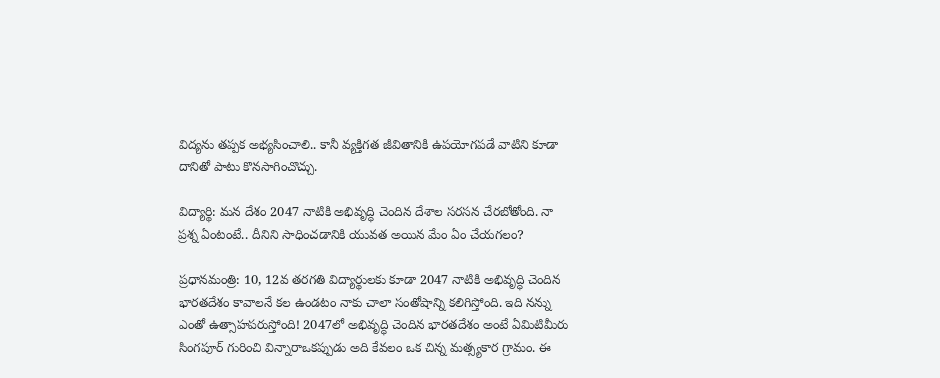విద్యను తప్పక అభ్యసించాలి.. కానీ వ్యక్తిగత జీవితానికి ఉపయోగపడే వాటిని కూడా దానితో పాటు కొనసాగించొచ్చు.

విద్యార్థి: మన దేశం 2047 నాటికి అభివృద్ధి చెందిన దేశాల సరసన చేరబోతోంది. నా ప్రశ్న ఏంటంటే.. దీనిని సాధించడానికి యువత అయిన మేం ఏం చేయగలం?

ప్రధానమంత్రి: 10, 12వ తరగతి విద్యార్థులకు కూడా 2047 నాటికి అభివృద్ధి చెందిన భారతదేశం కావాలనే కల ఉండటం నాకు చాలా సంతోషాన్ని కలిగిస్తోంది. ఇది నన్ను ఎంతో ఉత్సాహపరుస్తోంది! 2047లో అభివృద్ధి చెందిన భారతదేశం అంటే ఏమిటిమీరు సింగపూర్ గురించి విన్నారాఒకప్పుడు అది కేవలం ఒక చిన్న మత్స్యకార గ్రామం. ఈ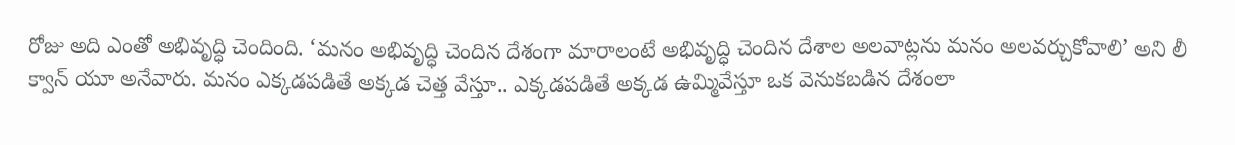రోజు అది ఎంతో అభివృద్ధి చెందింది. ‘మనం అభివృద్ధి చెందిన దేశంగా మారాలంటే అభివృద్ధి చెందిన దేశాల అలవాట్లను మనం అలవర్చుకోవాలి’ అని లీ క్వాన్ యూ అనేవారు. మనం ఎక్కడపడితే అక్కడ చెత్త వేస్తూ.. ఎక్కడపడితే అక్కడ ఉమ్మివేస్తూ ఒక వెనుకబడిన దేశంలా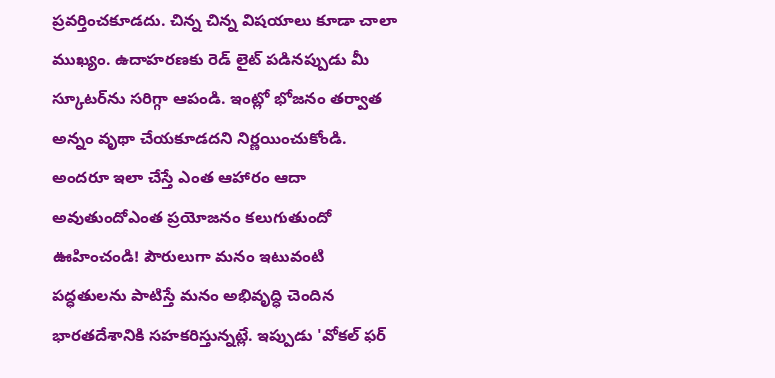ప్రవర్తించకూడదు. చిన్న చిన్న విషయాలు కూడా చాలా ముఖ్యం. ఉదాహరణకు రెడ్ లైట్ పడినప్పుడు మీ స్కూటర్‌ను సరిగ్గా ఆపండి. ఇంట్లో భోజనం తర్వాత అన్నం వృథా చేయకూడదని నిర్ణయించుకోండి. అందరూ ఇలా చేస్తే ఎంత ఆహారం ఆదా అవుతుందోఎంత ప్రయోజనం కలుగుతుందో ఊహించండి! పౌరులుగా మనం ఇటువంటి పద్ధతులను పాటిస్తే మనం అభివృద్ధి చెందిన భారతదేశానికి సహకరిస్తున్నట్లే. ఇప్పుడు 'వోకల్ ఫర్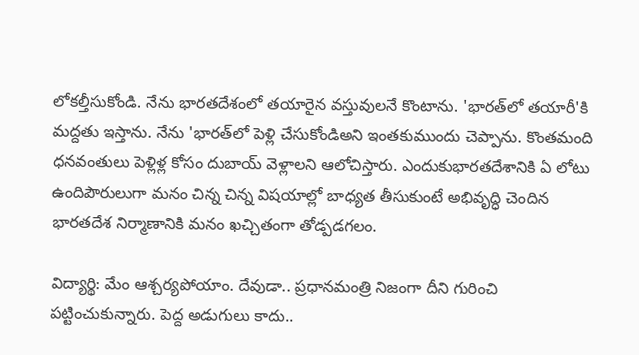లోకల్తీసుకోండి. నేను భారతదేశంలో తయారైన వస్తువులనే కొంటాను. 'భారత్‌లో తయారీ'కి మద్దతు ఇస్తాను. నేను 'భారత్‌లో పెళ్లి చేసుకోండిఅని ఇంతకుముందు చెప్పాను. కొంతమంది ధనవంతులు పెళ్లిళ్ల కోసం దుబాయ్ వెళ్లాలని ఆలోచిస్తారు. ఎందుకుభారతదేశానికి ఏ లోటు ఉందిపౌరులుగా మనం చిన్న చిన్న విషయాల్లో బాధ్యత తీసుకుంటే అభివృద్ధి చెందిన భారతదేశ నిర్మాణానికి మనం ఖచ్చితంగా తోడ్పడగలం.

విద్యార్థి: మేం ఆశ్చర్యపోయాం. దేవుడా.. ప్రధానమంత్రి నిజంగా దీని గురించి పట్టించుకున్నారు. పెద్ద అడుగులు కాదు..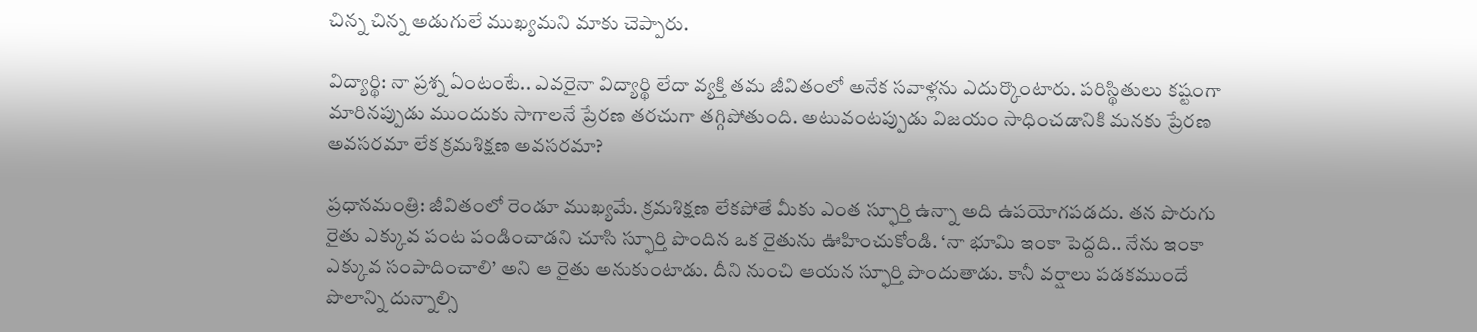చిన్న చిన్న అడుగులే ముఖ్యమని మాకు చెప్పారు.

విద్యార్థి: నా ప్రశ్న ఏంటంటే.. ఎవరైనా విద్యార్థి లేదా వ్యక్తి తమ జీవితంలో అనేక సవాళ్లను ఎదుర్కొంటారు. పరిస్థితులు కష్టంగా మారినప్పుడు ముందుకు సాగాలనే ప్రేరణ తరచుగా తగ్గిపోతుంది. అటువంటప్పుడు విజయం సాధించడానికి మనకు ప్రేరణ అవసరమా లేక క్రమశిక్షణ అవసరమా?

ప్రధానమంత్రి: జీవితంలో రెండూ ముఖ్యమే. క్రమశిక్షణ లేకపోతే మీకు ఎంత స్ఫూర్తి ఉన్నా అది ఉపయోగపడదు. తన పొరుగు రైతు ఎక్కువ పంట పండించాడని చూసి స్ఫూర్తి పొందిన ఒక రైతును ఊహించుకోండి. ‘నా భూమి ఇంకా పెద్దది.. నేను ఇంకా ఎక్కువ సంపాదించాలి’ అని ఆ రైతు అనుకుంటాడు. దీని నుంచి ఆయన స్ఫూర్తి పొందుతాడు. కానీ వర్షాలు పడకముందే పొలాన్ని దున్నాల్సి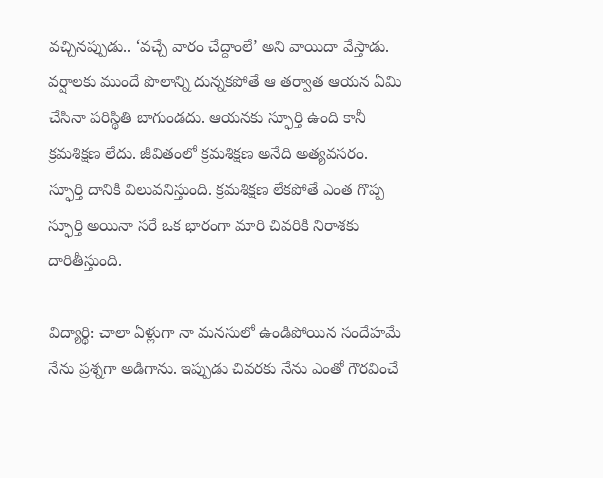వచ్చినప్పుడు.. ‘వచ్చే వారం చేద్దాంలే’ అని వాయిదా వేస్తాడు. వర్షాలకు ముందే పొలాన్ని దున్నకపోతే ఆ తర్వాత ఆయన ఏమి చేసినా పరిస్థితి బాగుండదు. ఆయనకు స్ఫూర్తి ఉంది కానీ క్రమశిక్షణ లేదు. జీవితంలో క్రమశిక్షణ అనేది అత్యవసరం. స్ఫూర్తి దానికి విలువనిస్తుంది. క్రమశిక్షణ లేకపోతే ఎంత గొప్ప స్ఫూర్తి అయినా సరే ఒక భారంగా మారి చివరికి నిరాశకు దారితీస్తుంది.

విద్యార్థి: చాలా ఏళ్లుగా నా మనసులో ఉండిపోయిన సందేహమే నేను ప్రశ్నగా అడిగాను. ఇప్పుడు చివరకు నేను ఎంతో గౌరవించే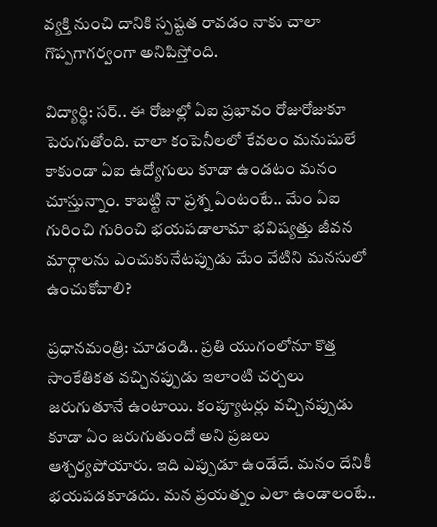వ్యక్తి నుంచి దానికి స్పష్టత రావడం నాకు చాలా గొప్పగాగర్వంగా అనిపిస్తోంది.

విద్యార్థి: సర్.. ఈ రోజుల్లో ఏఐ ప్రభావం రోజురోజుకూ పెరుగుతోంది. చాలా కంపెనీలలో కేవలం మనుషులే కాకుండా ఏఐ ఉద్యోగులు కూడా ఉండటం మనం చూస్తున్నాం. కాబట్టి నా ప్రశ్న ఏంటంటే.. మేం ఏఐ గురించి గురించి భయపడాలామా భవిష్యత్తు జీవన మార్గాలను ఎంచుకునేటప్పుడు మేం వేటిని మనసులో ఉంచుకోవాలి?

ప్రధానమంత్రి: చూడండి.. ప్రతి యుగంలోనూ కొత్త సాంకేతికత వచ్చినప్పుడు ఇలాంటి చర్చలు జరుగుతూనే ఉంటాయి. కంప్యూటర్లు వచ్చినప్పుడు కూడా ఏం జరుగుతుందో అని ప్రజలు ఆశ్చర్యపోయారు. ఇది ఎప్పుడూ ఉండేదే. మనం దేనికీ భయపడకూడదు. మన ప్రయత్నం ఎలా ఉండాలంటే..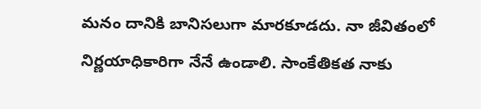మనం దానికి బానిసలుగా మారకూడదు. నా జీవితంలో నిర్ణయాధికారిగా నేనే ఉండాలి. సాంకేతికత నాకు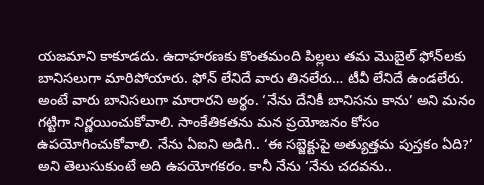యజమాని కాకూడదు. ఉదాహరణకు కొంతమంది పిల్లలు తమ మొబైల్ ఫోన్‌లకు బానిసలుగా మారిపోయారు. ఫోన్ లేనిదే వారు తినలేరు… టీవీ లేనిదే ఉండలేరు. అంటే వారు బానిసలుగా మారారని అర్థం. ‘నేను దేనికీ బానిసను కాను’ అని మనం గట్టిగా నిర్ణయించుకోవాలి. సాంకేతికతను మన ప్రయోజనం కోసం ఉపయోగించుకోవాలి. నేను ఏఐని అడిగి.. ‘ఈ సబ్జెక్టుపై అత్యుత్తమ పుస్తకం ఏది?’ అని తెలుసుకుంటే అది ఉపయోగకరం. కానీ నేను ‘నేను చదవను..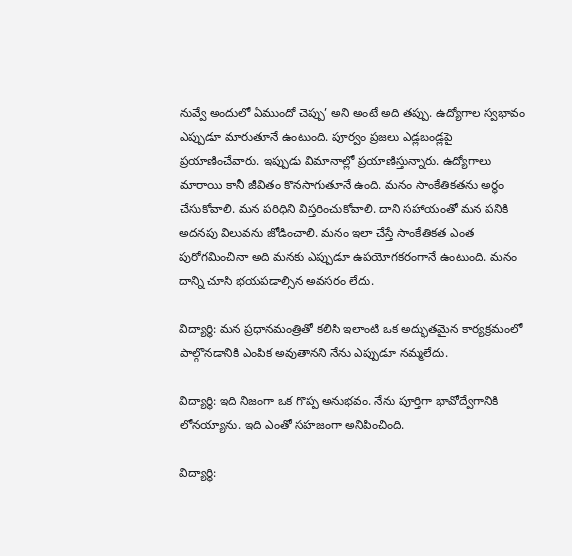నువ్వే అందులో ఏముందో చెప్పు’ అని అంటే అది తప్పు. ఉద్యోగాల స్వభావం ఎప్పుడూ మారుతూనే ఉంటుంది. పూర్వం ప్రజలు ఎడ్లబండ్లపై ప్రయాణించేవారు. ఇప్పుడు విమానాల్లో ప్రయాణిస్తున్నారు. ఉద్యోగాలు మారాయి కానీ జీవితం కొనసాగుతూనే ఉంది. మనం సాంకేతికతను అర్థం చేసుకోవాలి. మన పరిధిని విస్తరించుకోవాలి. దాని సహాయంతో మన పనికి అదనపు విలువను జోడించాలి. మనం ఇలా చేస్తే సాంకేతికత ఎంత పురోగమించినా అది మనకు ఎప్పుడూ ఉపయోగకరంగానే ఉంటుంది. మనం దాన్ని చూసి భయపడాల్సిన అవసరం లేదు.

విద్యార్థి: మన ప్రధానమంత్రితో కలిసి ఇలాంటి ఒక అద్భుతమైన కార్యక్రమంలో పాల్గొనడానికి ఎంపిక అవుతానని నేను ఎప్పుడూ నమ్మలేదు.

విద్యార్థి: ఇది నిజంగా ఒక గొప్ప అనుభవం. నేను పూర్తిగా భావోద్వేగానికి లోనయ్యాను. ఇది ఎంతో సహజంగా అనిపించింది.

విద్యార్థి: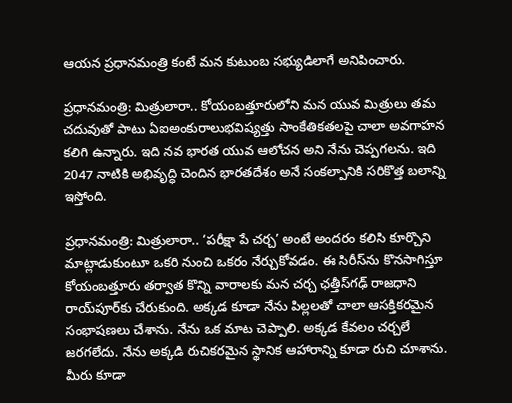ఆయన ప్రధానమంత్రి కంటే మన కుటుంబ సభ్యుడిలాగే అనిపించారు.

ప్రధానమంత్రి: మిత్రులారా.. కోయంబత్తూరులోని మన యువ మిత్రులు తమ చదువుతో పాటు ఏఐఅంకురాలుభవిష్యత్తు సాంకేతికతలపై చాలా అవగాహన కలిగి ఉన్నారు. ఇది నవ భారత యువ ఆలోచన అని నేను చెప్పగలను. ఇది 2047 నాటికి అభివృద్ధి చెందిన భారతదేశం అనే సంకల్పానికి సరికొత్త బలాన్ని ఇస్తోంది.

ప్రధానమంత్రి: మిత్రులారా.. ‘పరీక్షా పే చర్చ’ అంటే అందరం కలిసి కూర్చొని మాట్లాడుకుంటూ ఒకరి నుంచి ఒకరం నేర్చుకోవడం. ఈ సిరీస్‌ను కొనసాగిస్తూ కోయంబత్తూరు తర్వాత కొన్ని వారాలకు మన చర్చ ఛత్తీస్‌గఢ్ రాజధాని రాయ్‌పూర్‌కు చేరుకుంది. అక్కడ కూడా నేను పిల్లలతో చాలా ఆసక్తికరమైన సంభాషణలు చేశాను. నేను ఒక మాట చెప్పాలి. అక్కడ కేవలం చర్చలే జరగలేదు. నేను అక్కడి రుచికరమైన స్థానిక ఆహారాన్ని కూడా రుచి చూశాను. మీరు కూడా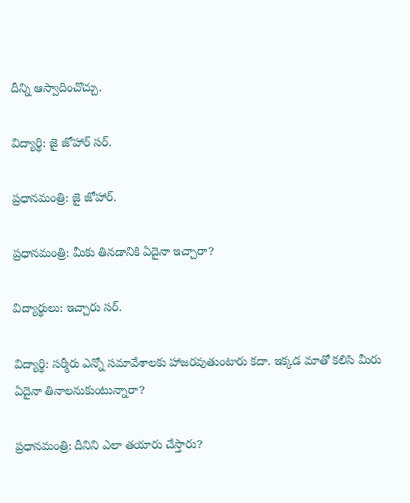దీన్ని ఆస్వాదించొచ్చు.

విద్యార్థి: జై జోహార్ సర్.

ప్రధానమంత్రి: జై జోహార్.

ప్రధానమంత్రి: మీకు తినడానికి ఏదైనా ఇచ్చారా?

విద్యార్థులు: ఇచ్చారు సర్.

విద్యార్థి: సర్మీరు ఎన్నో సమావేశాలకు హాజరవుతుంటారు కదా. ఇక్కడ మాతో కలిసి మీరు ఏదైనా తినాలనుకుంటున్నారా?

ప్రధానమంత్రి: దీనిని ఎలా తయారు చేస్తారు?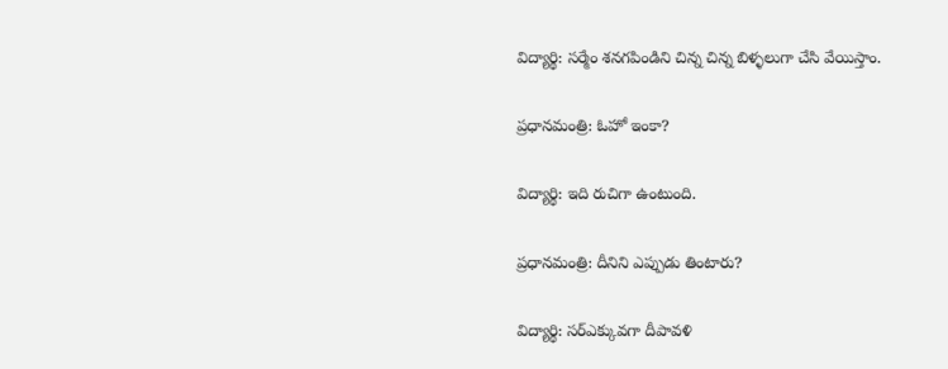విద్యార్థి: సర్మేం శనగపిండిని చిన్న చిన్న బిళ్ళలుగా చేసి వేయిస్తాం.

ప్రధానమంత్రి: ఓహో ఇంకా?

విద్యార్థి: ఇది రుచిగా ఉంటుంది.

ప్రధానమంత్రి: దీనిని ఎప్పుడు తింటారు?

విద్యార్థి: సర్ఎక్కువగా దీపావళి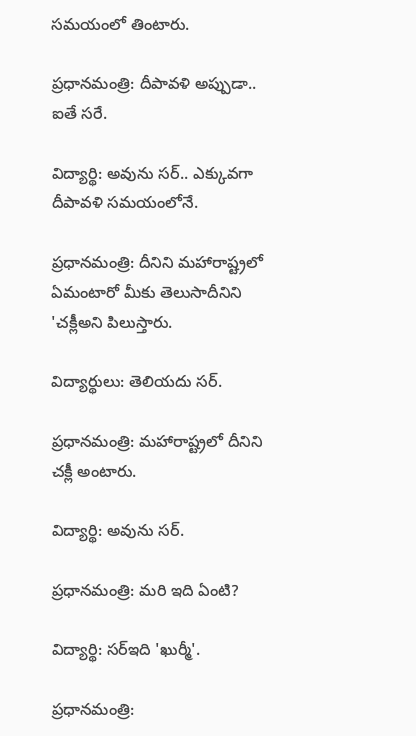సమయంలో తింటారు.

ప్రధానమంత్రి: దీపావళి అప్పుడా.. ఐతే సరే.

విద్యార్థి: అవును సర్.. ఎక్కువగా దీపావళి సమయంలోనే.

ప్రధానమంత్రి: దీనిని మహారాష్ట్రలో ఏమంటారో మీకు తెలుసాదీనిని 'చక్లీఅని పిలుస్తారు.

విద్యార్థులు: తెలియదు సర్.

ప్రధానమంత్రి: మహారాష్ట్రలో దీనిని చక్లీ అంటారు.

విద్యార్థి: అవును సర్.

ప్రధానమంత్రి: మరి ఇది ఏంటి?

విద్యార్థి: సర్ఇది 'ఖుర్మీ'.

ప్రధానమంత్రి: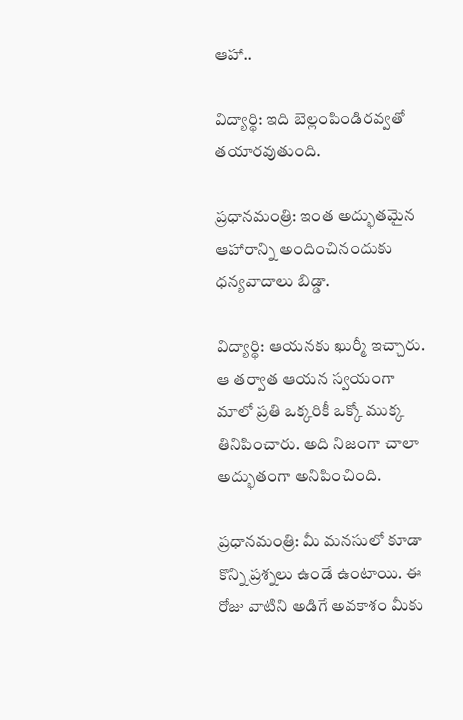ఆహా..

విద్యార్థి: ఇది బెల్లంపిండిరవ్వతో తయారవుతుంది.

ప్రధానమంత్రి: ఇంత అద్భుతమైన ఆహారాన్ని అందించినందుకు ధన్యవాదాలు బిడ్డా.

విద్యార్థి: ఆయనకు ఖుర్మీ ఇచ్చారు. ఆ తర్వాత ఆయన స్వయంగా మాలో ప్రతి ఒక్కరికీ ఒక్కో ముక్క తినిపించారు. అది నిజంగా చాలా అద్భుతంగా అనిపించింది.

ప్రధానమంత్రి: మీ మనసులో కూడా కొన్ని ప్రశ్నలు ఉండే ఉంటాయి. ఈ రోజు వాటిని అడిగే అవకాశం మీకు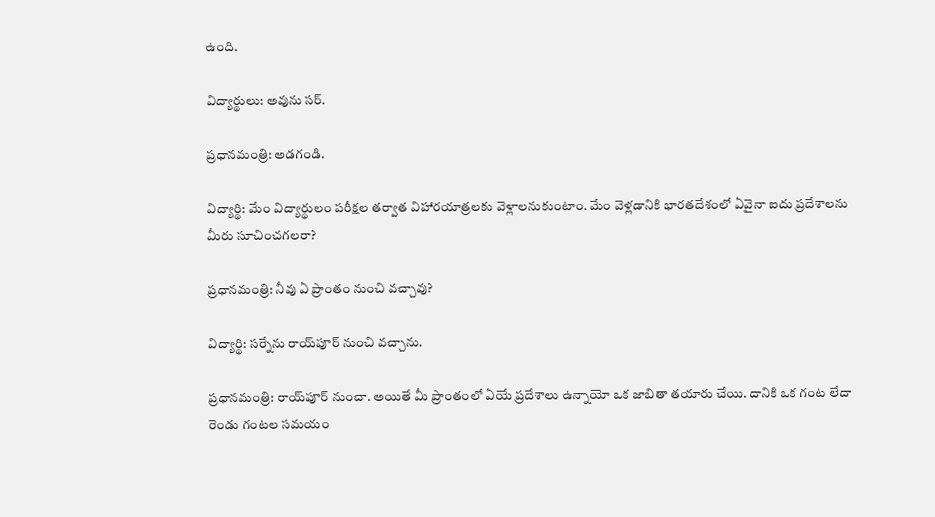ఉంది.

విద్యార్థులు: అవును సర్.

ప్రధానమంత్రి: అడగండి.

విద్యార్థి: మేం విద్యార్థులం పరీక్షల తర్వాత విహారయాత్రలకు వెళ్లాలనుకుంటాం. మేం వెళ్లడానికి భారతదేశంలో ఏవైనా ఐదు ప్రదేశాలను మీరు సూచించగలరా?

ప్రధానమంత్రి: నీవు ఏ ప్రాంతం నుంచి వచ్చావు?

విద్యార్థి: సర్నేను రాయ్‌పూర్ నుంచి వచ్చాను.

ప్రధానమంత్రి: రాయ్‌పూర్ నుంచా. అయితే మీ ప్రాంతంలో ఏయే ప్రదేశాలు ఉన్నాయో ఒక జాబితా తయారు చేయి. దానికి ఒక గంట లేదా రెండు గంటల సమయం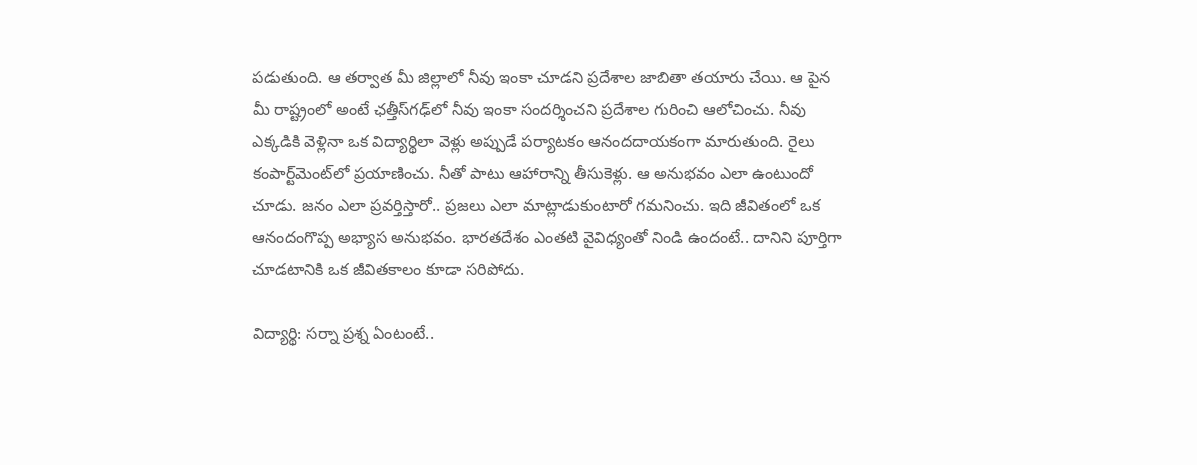పడుతుంది. ఆ తర్వాత మీ జిల్లాలో నీవు ఇంకా చూడని ప్రదేశాల జాబితా తయారు చేయి. ఆ పైన మీ రాష్ట్రంలో అంటే ఛత్తీస్‌గఢ్‌లో నీవు ఇంకా సందర్శించని ప్రదేశాల గురించి ఆలోచించు. నీవు ఎక్కడికి వెళ్లినా ఒక విద్యార్థిలా వెళ్లు అప్పుడే పర్యాటకం ఆనందదాయకంగా మారుతుంది. రైలు కంపార్ట్‌మెంట్‌లో ప్రయాణించు. నీతో పాటు ఆహారాన్ని తీసుకెళ్లు. ఆ అనుభవం ఎలా ఉంటుందో చూడు. జనం ఎలా ప్రవర్తిస్తారో.. ప్రజలు ఎలా మాట్లాడుకుంటారో గమనించు. ఇది జీవితంలో ఒక ఆనందంగొప్ప అభ్యాస అనుభవం. భారతదేశం ఎంతటి వైవిధ్యంతో నిండి ఉందంటే.. దానిని పూర్తిగా చూడటానికి ఒక జీవితకాలం కూడా సరిపోదు.

విద్యార్థి: సర్నా ప్రశ్న ఏంటంటే..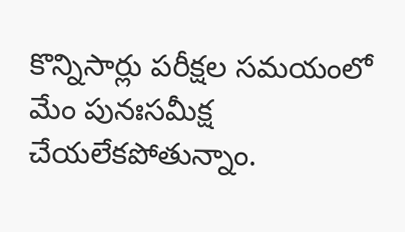కొన్నిసార్లు పరీక్షల సమయంలో మేం పునఃసమీక్ష చేయలేకపోతున్నాం.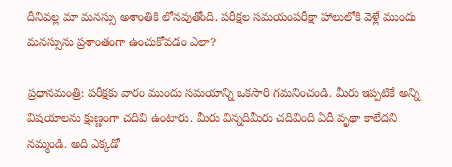దీనివల్ల మా మనస్సు అశాంతికి లోనవుతోంది. పరీక్షల సమయంపరీక్షా హాలులోకి వెళ్లే ముందు మనస్సును ప్రశాంతంగా ఉంచుకోవడం ఎలా?

ప్రధానమంత్రి: పరీక్షకు వారం ముందు సమయాన్ని ఒకసారి గమనించండి. మీరు ఇప్పటికే అన్ని విషయాలను క్షుణ్ణంగా చదివి ఉంటారు. మీరు విన్నదిమీరు చదివింది ఏదీ వృథా కాలేదని నమ్మండి. అది ఎక్కడో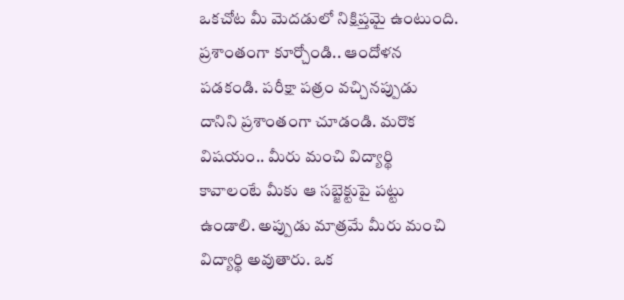ఒకచోట మీ మెదడులో నిక్షిప్తమై ఉంటుంది. ప్రశాంతంగా కూర్చోండి.. ఆందోళన పడకండి. పరీక్షా పత్రం వచ్చినప్పుడు దానిని ప్రశాంతంగా చూడండి. మరొక విషయం.. మీరు మంచి విద్యార్థి కావాలంటే మీకు ఆ సబ్జెక్టుపై పట్టు ఉండాలి. అప్పుడు మాత్రమే మీరు మంచి విద్యార్థి అవుతారు. ఒక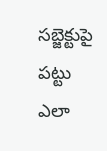సబ్జెక్టుపై పట్టు ఎలా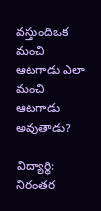వస్తుందిఒక మంచి ఆటగాడు ఎలా మంచి ఆటగాడు అవుతాడు?

విద్యార్థి: నిరంతర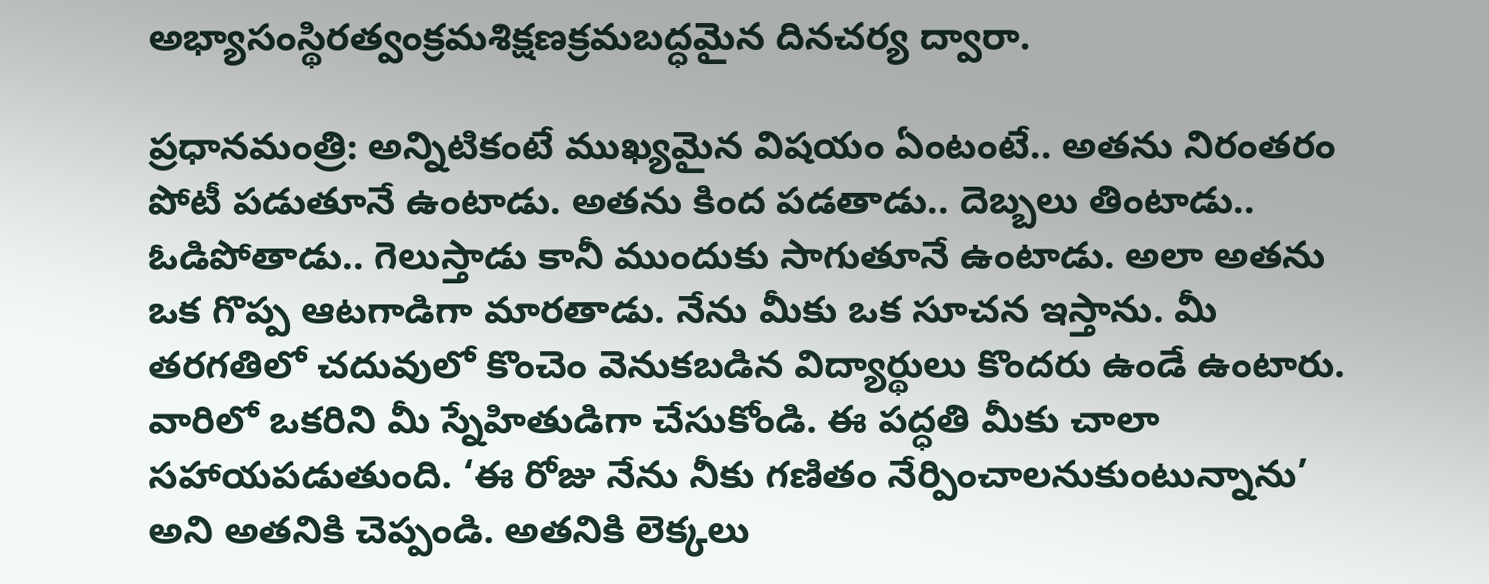అభ్యాసంస్థిరత్వంక్రమశిక్షణక్రమబద్ధమైన దినచర్య ద్వారా.

ప్రధానమంత్రి: అన్నిటికంటే ముఖ్యమైన విషయం ఏంటంటే.. అతను నిరంతరం పోటీ పడుతూనే ఉంటాడు. అతను కింద పడతాడు.. దెబ్బలు తింటాడు.. ఓడిపోతాడు.. గెలుస్తాడు కానీ ముందుకు సాగుతూనే ఉంటాడు. అలా అతను ఒక గొప్ప ఆటగాడిగా మారతాడు. నేను మీకు ఒక సూచన ఇస్తాను. మీ తరగతిలో చదువులో కొంచెం వెనుకబడిన విద్యార్థులు కొందరు ఉండే ఉంటారు. వారిలో ఒకరిని మీ స్నేహితుడిగా చేసుకోండి. ఈ పద్ధతి మీకు చాలా సహాయపడుతుంది. ‘ఈ రోజు నేను నీకు గణితం నేర్పించాలనుకుంటున్నాను’ అని అతనికి చెప్పండి. అతనికి లెక్కలు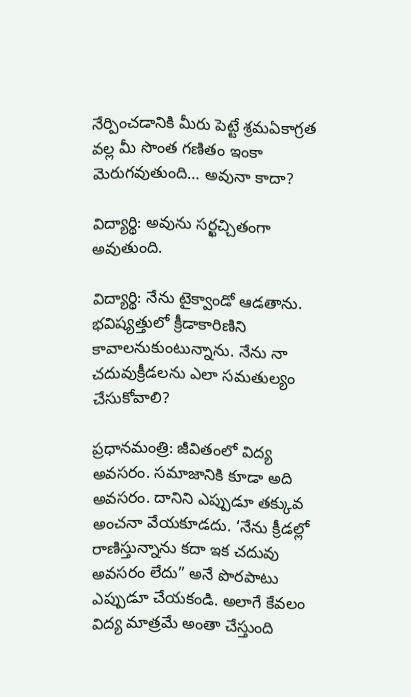నేర్పించడానికి మీరు పెట్టే శ్రమఏకాగ్రత వల్ల మీ సొంత గణితం ఇంకా మెరుగవుతుంది… అవునా కాదా?

విద్యార్థి: అవును సర్ఖచ్చితంగా అవుతుంది.

విద్యార్థి: నేను టైక్వాండో ఆడతాను. భవిష్యత్తులో క్రీడాకారిణిని కావాలనుకుంటున్నాను. నేను నా చదువుక్రీడలను ఎలా సమతుల్యం చేసుకోవాలి?

ప్రధానమంత్రి: జీవితంలో విద్య అవసరం. సమాజానికి కూడా అది అవసరం. దానిని ఎప్పుడూ తక్కువ అంచనా వేయకూడదు. ‘నేను క్రీడల్లో రాణిస్తున్నాను కదా ఇక చదువు అవసరం లేదు” అనే పొరపాటు ఎప్పుడూ చేయకండి. అలాగే కేవలం విద్య మాత్రమే అంతా చేస్తుంది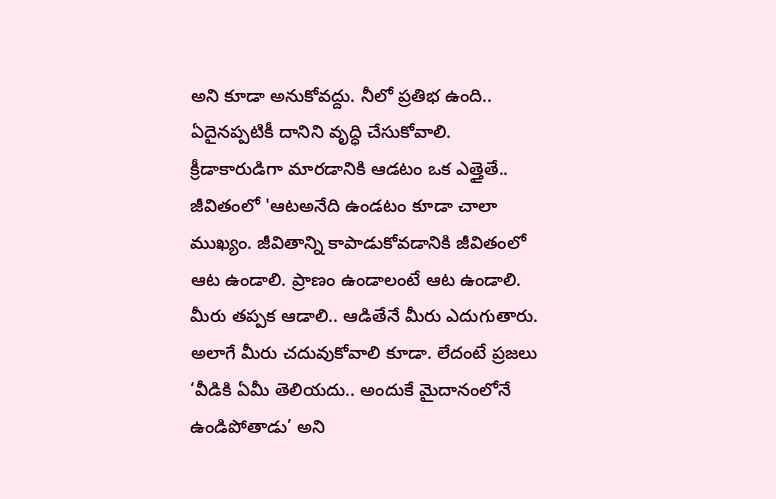అని కూడా అనుకోవద్దు. నీలో ప్రతిభ ఉంది.. ఏదైనప్పటికీ దానిని వృద్ధి చేసుకోవాలి. క్రీడాకారుడిగా మారడానికి ఆడటం ఒక ఎత్తైతే.. జీవితంలో 'ఆటఅనేది ఉండటం కూడా చాలా ముఖ్యం. జీవితాన్ని కాపాడుకోవడానికి జీవితంలో ఆట ఉండాలి. ప్రాణం ఉండాలంటే ఆట ఉండాలి. మీరు తప్పక ఆడాలి.. ఆడితేనే మీరు ఎదుగుతారు. అలాగే మీరు చదువుకోవాలి కూడా. లేదంటే ప్రజలు ‘వీడికి ఏమీ తెలియదు.. అందుకే మైదానంలోనే ఉండిపోతాడు’ అని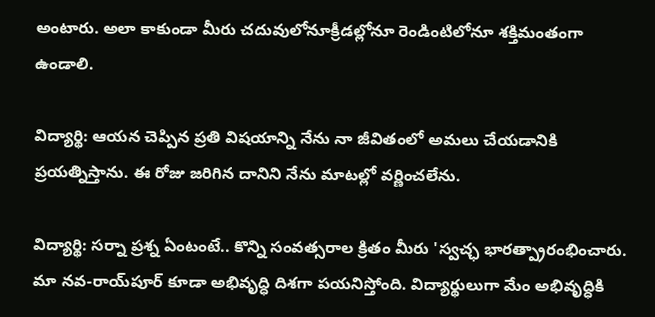అంటారు. అలా కాకుండా మీరు చదువులోనూక్రీడల్లోనూ రెండింటిలోనూ శక్తిమంతంగా ఉండాలి.

విద్యార్థి: ఆయన చెప్పిన ప్రతి విషయాన్ని నేను నా జీవితంలో అమలు చేయడానికి ప్రయత్నిస్తాను. ఈ రోజు జరిగిన దానిని నేను మాటల్లో వర్ణించలేను.

విద్యార్థి: సర్నా ప్రశ్న ఏంటంటే.. కొన్ని సంవత్సరాల క్రితం మీరు 'స్వచ్ఛ భారత్ప్రారంభించారు. మా నవ-రాయ్‌పూర్ కూడా అభివృద్ధి దిశగా పయనిస్తోంది. విద్యార్థులుగా మేం అభివృద్ధికి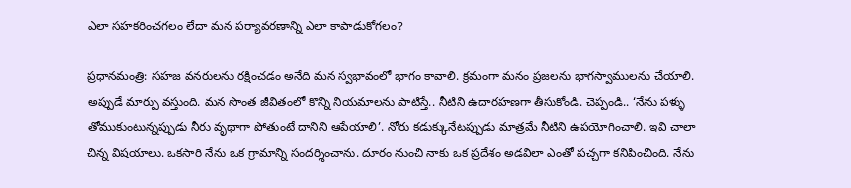ఎలా సహకరించగలం లేదా మన పర్యావరణాన్ని ఎలా కాపాడుకోగలం?

ప్రధానమంత్రి: సహజ వనరులను రక్షించడం అనేది మన స్వభావంలో భాగం కావాలి. క్రమంగా మనం ప్రజలను భాగస్వాములను చేయాలి. అప్పుడే మార్పు వస్తుంది. మన సొంత జీవితంలో కొన్ని నియమాలను పాటిస్తే.. నీటిని ఉదారహణగా తీసుకోండి. చెప్పండి.. ‘నేను పళ్ళు తోముకుంటున్నప్పుడు నీరు వృథాగా పోతుంటే దానిని ఆపేయాలి’. నోరు కడుక్కునేటప్పుడు మాత్రమే నీటిని ఉపయోగించాలి. ఇవి చాలా చిన్న విషయాలు. ఒకసారి నేను ఒక గ్రామాన్ని సందర్శించాను. దూరం నుంచి నాకు ఒక ప్రదేశం అడవిలా ఎంతో పచ్చగా కనిపించింది. నేను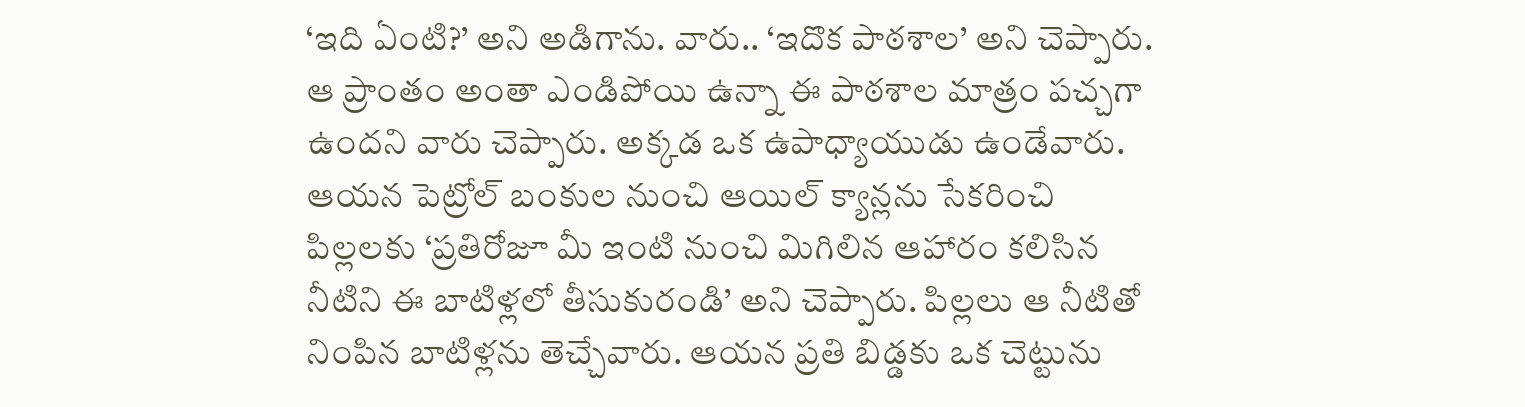‘ఇది ఏంటి?’ అని అడిగాను. వారు.. ‘ఇదొక పాఠశాల’ అని చెప్పారు. ఆ ప్రాంతం అంతా ఎండిపోయి ఉన్నా ఈ పాఠశాల మాత్రం పచ్చగా ఉందని వారు చెప్పారు. అక్కడ ఒక ఉపాధ్యాయుడు ఉండేవారు. ఆయన పెట్రోల్ బంకుల నుంచి ఆయిల్ క్యాన్లను సేకరించి పిల్లలకు ‘ప్రతిరోజూ మీ ఇంటి నుంచి మిగిలిన ఆహారం కలిసిన నీటిని ఈ బాటిళ్లలో తీసుకురండి’ అని చెప్పారు. పిల్లలు ఆ నీటితో నింపిన బాటిళ్లను తెచ్చేవారు. ఆయన ప్రతి బిడ్డకు ఒక చెట్టును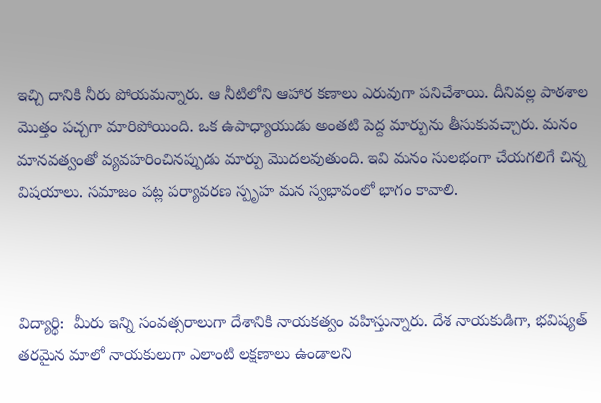ఇచ్చి దానికి నీరు పోయమన్నారు. ఆ నీటిలోని ఆహార కణాలు ఎరువుగా పనిచేశాయి. దీనివల్ల పాఠశాల మొత్తం పచ్చగా మారిపోయింది. ఒక ఉపాధ్యాయుడు అంతటి పెద్ద మార్పును తీసుకువచ్చారు. మనం మానవత్వంతో వ్యవహరించినప్పుడు మార్పు మొదలవుతుంది. ఇవి మనం సులభంగా చేయగలిగే చిన్న విషయాలు. సమాజం పట్ల పర్యావరణ స్పృహ మన స్వభావంలో భాగం కావాలి.



విద్యార్థి:  మీరు ఇన్ని సంవత్సరాలుగా దేశానికి నాయకత్వం వహిస్తున్నారు. దేశ నాయకుడిగా, భవిష్యత్ తరమైన మాలో నాయకులుగా ఎలాంటి లక్షణాలు ఉండాలని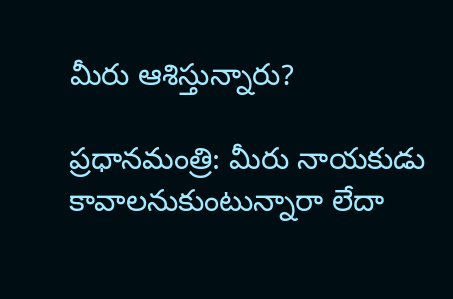మీరు ఆశిస్తున్నారు?

ప్రధానమంత్రి: మీరు నాయకుడు కావాలనుకుంటున్నారా లేదా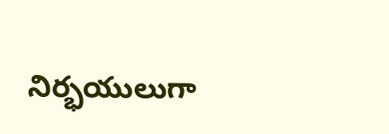నిర్భయులుగా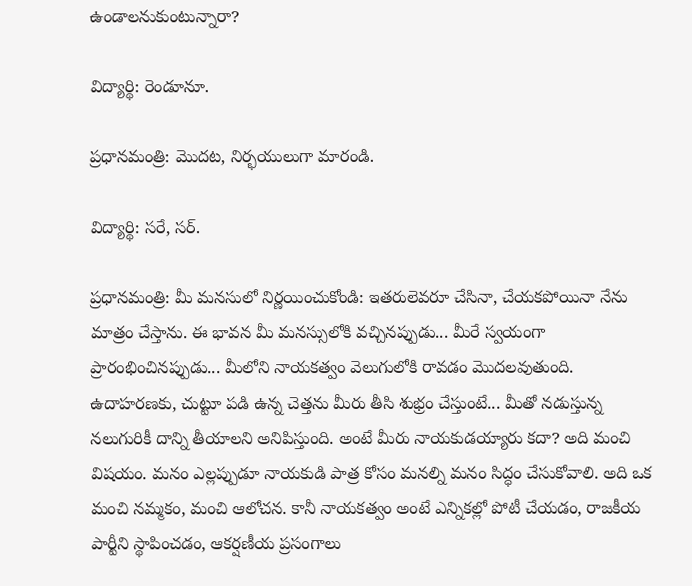ఉండాలనుకుంటున్నారా?

విద్యార్థి: రెండూనూ.

ప్రధానమంత్రి: మొదట, నిర్భయులుగా మారండి.

విద్యార్థి: సరే, సర్.

ప్రధానమంత్రి: మీ మనసులో నిర్ణయించుకోండి: ఇతరులెవరూ చేసినా, చేయకపోయినా నేను మాత్రం చేస్తాను. ఈ భావన మీ మనస్సులోకి వచ్చినప్పుడు... మీరే స్వయంగా ప్రారంభించినప్పుడు... మీలోని నాయకత్వం వెలుగులోకి రావడం మొదలవుతుంది. ఉదాహరణకు, చుట్టూ పడి ఉన్న చెత్తను మీరు తీసి శుభ్రం చేస్తుంటే... మీతో నడుస్తున్న నలుగురికీ దాన్ని తీయాలని అనిపిస్తుంది. అంటే మీరు నాయకుడయ్యారు కదా? అది మంచి విషయం. మనం ఎల్లప్పుడూ నాయకుడి పాత్ర కోసం మనల్ని మనం సిద్ధం చేసుకోవాలి. అది ఒక మంచి నమ్మకం, మంచి ఆలోచన. కానీ నాయకత్వం అంటే ఎన్నికల్లో పోటీ చేయడం, రాజకీయ పార్టీని స్థాపించడం, ఆకర్షణీయ ప్రసంగాలు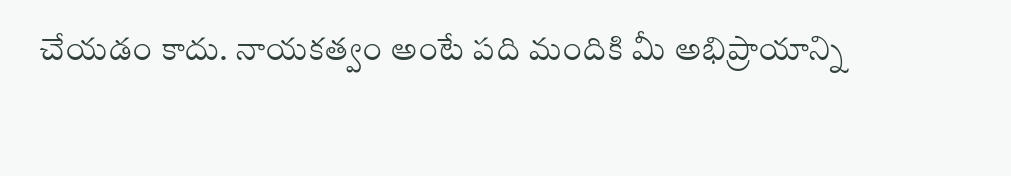చేయడం కాదు. నాయకత్వం అంటే పది మందికి మీ అభిప్రాయాన్ని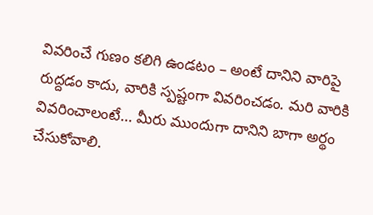వివరించే గుణం కలిగి ఉండటం – అంటే దానిని వారిపై రుద్దడం కాదు, వారికి స్పష్టంగా వివరించడం. మరి వారికి వివరించాలంటే... మీరు ముందుగా దానిని బాగా అర్థం చేసుకోవాలి.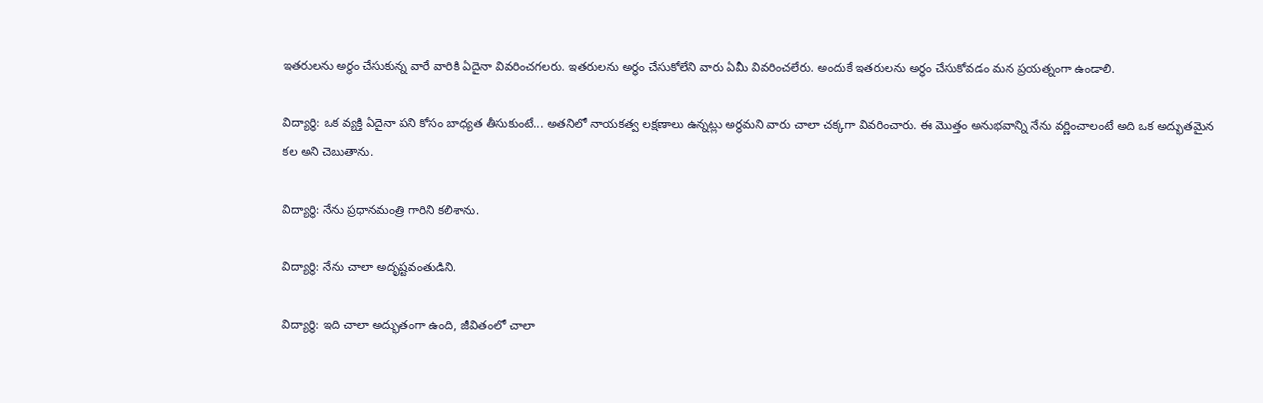ఇతరులను అర్థం చేసుకున్న వారే వారికి ఏదైనా వివరించగలరు. ఇతరులను అర్థం చేసుకోలేని వారు ఏమీ వివరించలేరు. అందుకే ఇతరులను అర్థం చేసుకోవడం మన ప్రయత్నంగా ఉండాలి.

విద్యార్థి: ఒక వ్యక్తి ఏదైనా పని కోసం బాధ్యత తీసుకుంటే... అతనిలో నాయకత్వ లక్షణాలు ఉన్నట్లు అర్థమని వారు చాలా చక్కగా వివరించారు. ఈ మొత్తం అనుభవాన్ని నేను వర్ణించాలంటే అది ఒక అద్భుతమైన కల అని చెబుతాను.

విద్యార్థి: నేను ప్రధానమంత్రి గారిని కలిశాను.

విద్యార్థి: నేను చాలా అదృష్టవంతుడిని.

విద్యార్థి: ఇది చాలా అద్భుతంగా ఉంది, జీవితంలో చాలా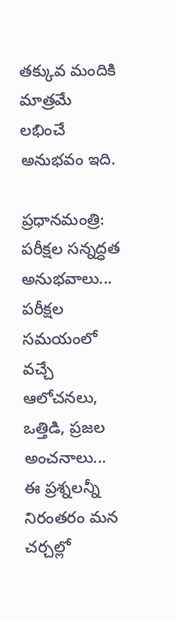తక్కువ మందికి మాత్రమే లభించే అనుభవం ఇది.

ప్రధానమంత్రి: పరీక్షల సన్నద్ధత అనుభవాలు... పరీక్షల సమయంలో వచ్చే ఆలోచనలు, ఒత్తిడి, ప్రజల అంచనాలు... ఈ ప్రశ్నలన్నీ నిరంతరం మన చర్చల్లో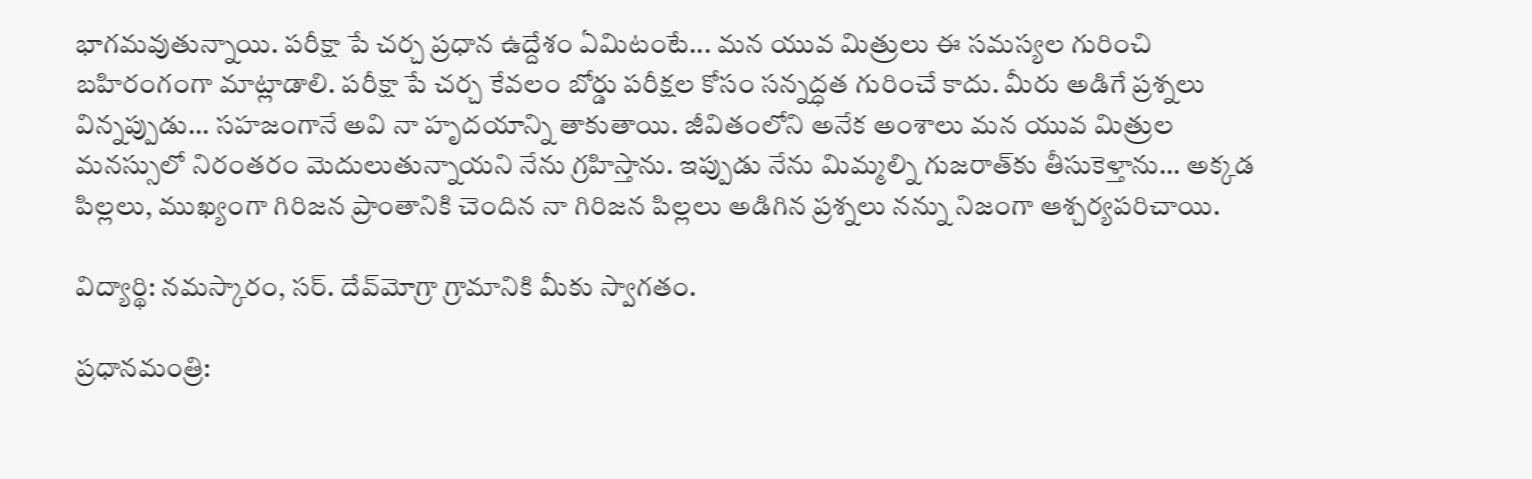భాగమవుతున్నాయి. పరీక్షా పే చర్చ ప్రధాన ఉద్దేశం ఏమిటంటే... మన యువ మిత్రులు ఈ సమస్యల గురించి బహిరంగంగా మాట్లాడాలి. పరీక్షా పే చర్చ కేవలం బోర్డు పరీక్షల కోసం సన్నద్ధత గురించే కాదు. మీరు అడిగే ప్రశ్నలు విన్నప్పుడు... సహజంగానే అవి నా హృదయాన్ని తాకుతాయి. జీవితంలోని అనేక అంశాలు మన యువ మిత్రుల మనస్సులో నిరంతరం మెదులుతున్నాయని నేను గ్రహిస్తాను. ఇప్పుడు నేను మిమ్మల్ని గుజరాత్‌కు తీసుకెళ్తాను... అక్కడ పిల్లలు, ముఖ్యంగా గిరిజన ప్రాంతానికి చెందిన నా గిరిజన పిల్లలు అడిగిన ప్రశ్నలు నన్ను నిజంగా ఆశ్చర్యపరిచాయి.

విద్యార్థి: నమస్కారం, సర్. దేవ్‌మోగ్రా గ్రామానికి మీకు స్వాగతం.

ప్రధానమంత్రి: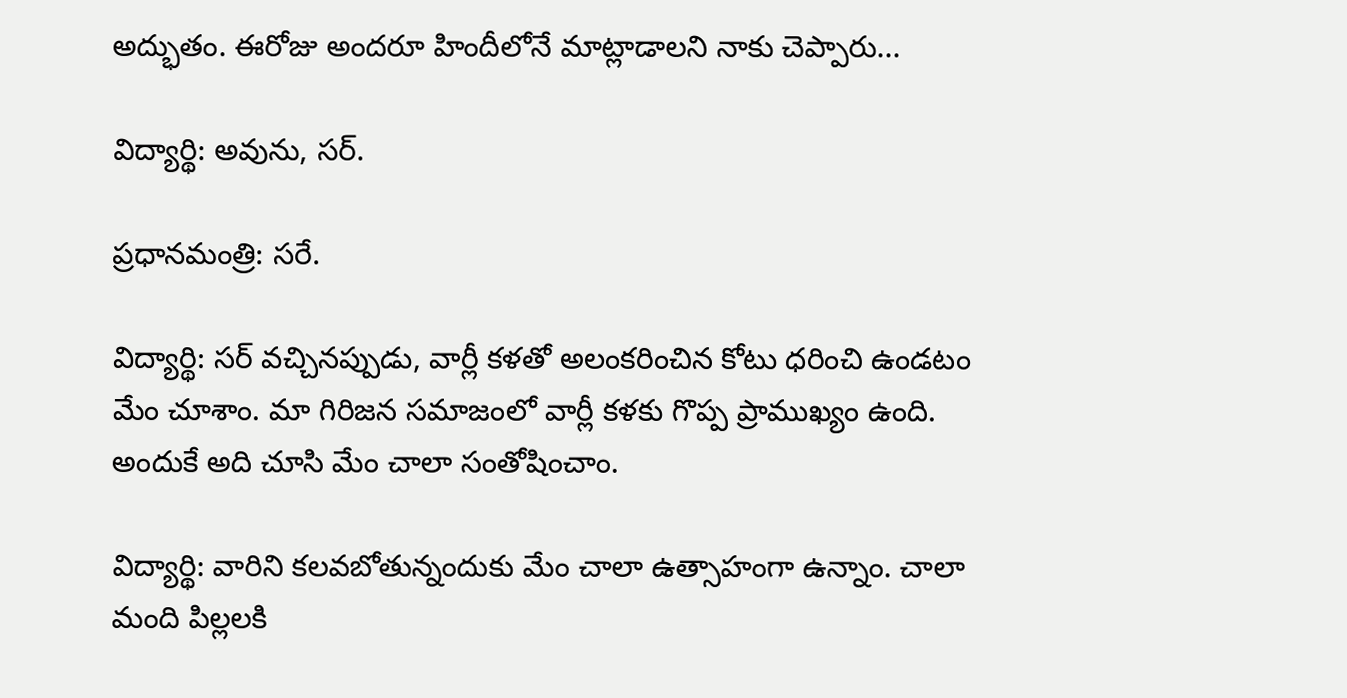అద్భుతం. ఈరోజు అందరూ హిందీలోనే మాట్లాడాలని నాకు చెప్పారు...

విద్యార్థి: అవును, సర్.

ప్రధానమంత్రి: సరే.

విద్యార్థి: సర్ వచ్చినప్పుడు, వార్లీ కళతో అలంకరించిన కోటు ధరించి ఉండటం మేం చూశాం. మా గిరిజన సమాజంలో వార్లీ కళకు గొప్ప ప్రాముఖ్యం ఉంది. అందుకే అది చూసి మేం చాలా సంతోషించాం.

విద్యార్థి: వారిని కలవబోతున్నందుకు మేం చాలా ఉత్సాహంగా ఉన్నాం. చాలా మంది పిల్లలకి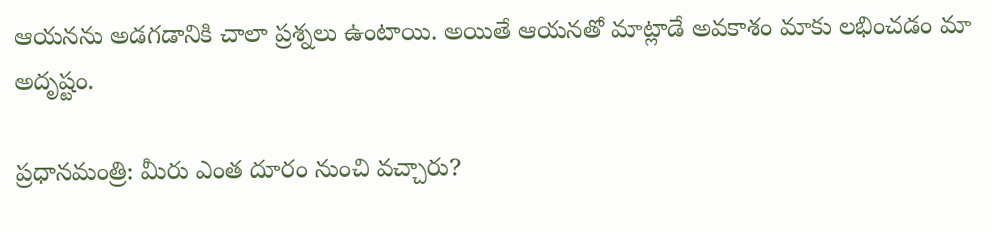ఆయనను అడగడానికి చాలా ప్రశ్నలు ఉంటాయి. అయితే ఆయనతో మాట్లాడే అవకాశం మాకు లభించడం మా అదృష్టం.

ప్రధానమంత్రి: మీరు ఎంత దూరం నుంచి వచ్చారు?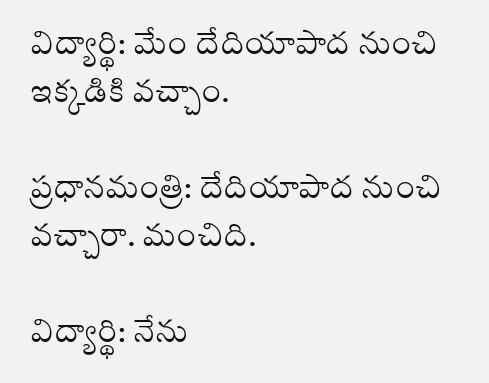విద్యార్థి: మేం దేదియాపాద నుంచి ఇక్కడికి వచ్చాం.

ప్రధానమంత్రి: దేదియాపాద నుంచి వచ్చారా. మంచిది.

విద్యార్థి: నేను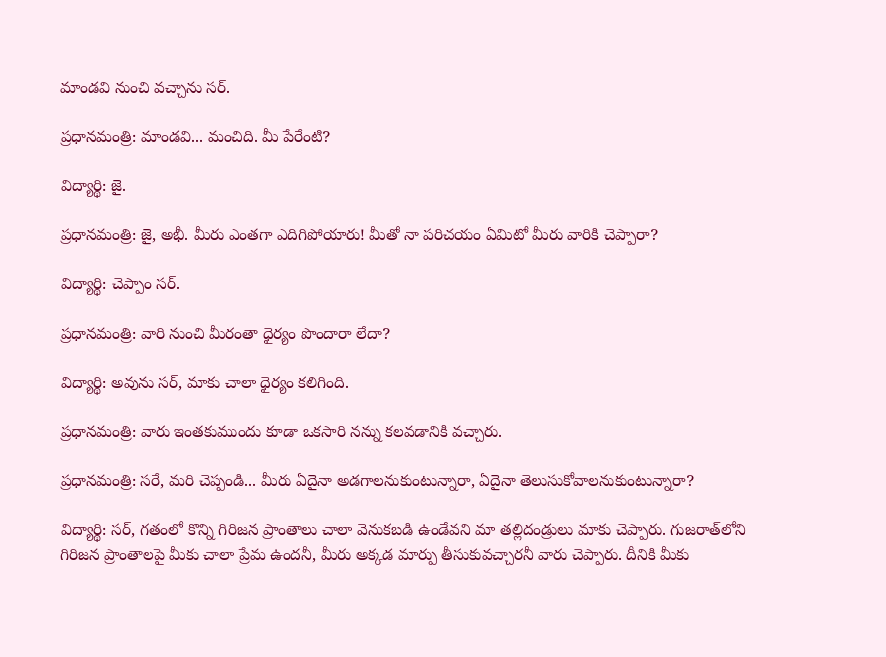మాండవి నుంచి వచ్చాను సర్.

ప్రధానమంత్రి: మాండవి... మంచిది. మీ పేరేంటి?

విద్యార్థి: జై.

ప్రధానమంత్రి: జై, అభీ. మీరు ఎంతగా ఎదిగిపోయారు! మీతో నా పరిచయం ఏమిటో మీరు వారికి చెప్పారా?

విద్యార్థి: చెప్పాం సర్.

ప్రధానమంత్రి: వారి నుంచి మీరంతా ధైర్యం పొందారా లేదా?

విద్యార్థి: అవును సర్, మాకు చాలా ధైర్యం కలిగింది.

ప్రధానమంత్రి: వారు ఇంతకుముందు కూడా ఒకసారి నన్ను కలవడానికి వచ్చారు.

ప్రధానమంత్రి: సరే, మరి చెప్పండి... మీరు ఏదైనా అడగాలనుకుంటున్నారా, ఏదైనా తెలుసుకోవాలనుకుంటున్నారా?

విద్యార్థి: సర్, గతంలో కొన్ని గిరిజన ప్రాంతాలు చాలా వెనుకబడి ఉండేవని మా తల్లిదండ్రులు మాకు చెప్పారు. గుజరాత్‌లోని గిరిజన ప్రాంతాలపై మీకు చాలా ప్రేమ ఉందనీ, మీరు అక్కడ మార్పు తీసుకువచ్చారనీ వారు చెప్పారు. దీనికి మీకు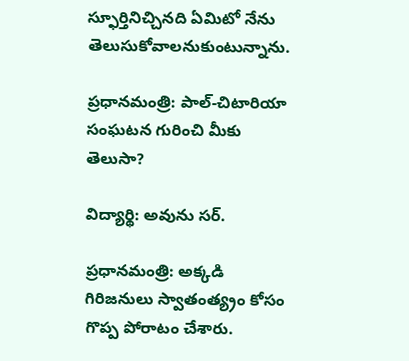స్ఫూర్తినిచ్చినది ఏమిటో నేను తెలుసుకోవాలనుకుంటున్నాను.

ప్రధానమంత్రి: పాల్-చిటారియా సంఘటన గురించి మీకు తెలుసా?

విద్యార్థి: అవును సర్.

ప్రధానమంత్రి: అక్కడి గిరిజనులు స్వాతంత్య్రం కోసం గొప్ప పోరాటం చేశారు.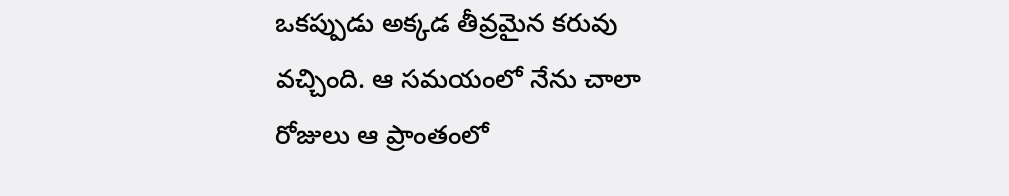ఒకప్పుడు అక్కడ తీవ్రమైన కరువు వచ్చింది. ఆ సమయంలో నేను చాలా రోజులు ఆ ప్రాంతంలో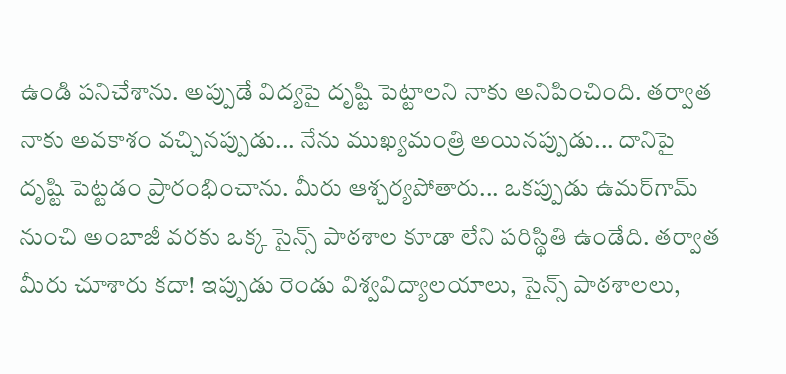ఉండి పనిచేశాను. అప్పుడే విద్యపై దృష్టి పెట్టాలని నాకు అనిపించింది. తర్వాత నాకు అవకాశం వచ్చినప్పుడు... నేను ముఖ్యమంత్రి అయినప్పుడు... దానిపై దృష్టి పెట్టడం ప్రారంభించాను. మీరు ఆశ్చర్యపోతారు... ఒకప్పుడు ఉమర్‌గామ్ నుంచి అంబాజీ వరకు ఒక్క సైన్స్ పాఠశాల కూడా లేని పరిస్థితి ఉండేది. తర్వాత మీరు చూశారు కదా! ఇప్పుడు రెండు విశ్వవిద్యాలయాలు, సైన్స్ పాఠశాలలు,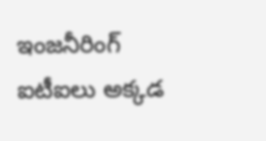ఇంజనీరింగ్ ఐటీఐలు అక్కడ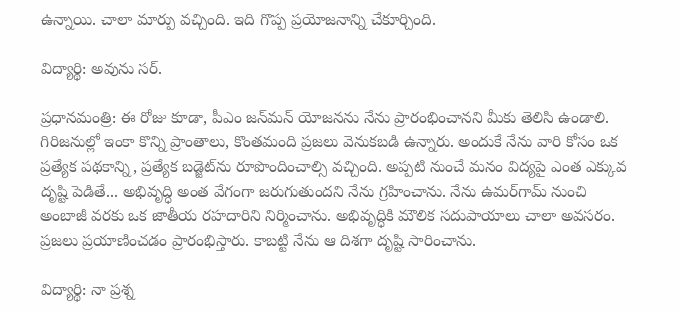ఉన్నాయి. చాలా మార్పు వచ్చింది. ఇది గొప్ప ప్రయోజనాన్ని చేకూర్చింది.

విద్యార్థి: అవును సర్.

ప్రధానమంత్రి: ఈ రోజు కూడా, పీఎం జన్‌మన్ యోజనను నేను ప్రారంభించానని మీకు తెలిసి ఉండాలి. గిరిజనుల్లో ఇంకా కొన్ని ప్రాంతాలు, కొంతమంది ప్రజలు వెనుకబడి ఉన్నారు. అందుకే నేను వారి కోసం ఒక ప్రత్యేక పథకాన్ని, ప్రత్యేక బడ్జెట్‌ను రూపొందించాల్సి వచ్చింది. అప్పటి నుంచే మనం విద్యపై ఎంత ఎక్కువ దృష్టి పెడితే... అభివృద్ధి అంత వేగంగా జరుగుతుందని నేను గ్రహించాను. నేను ఉమర్‌గామ్ నుంచి అంబాజీ వరకు ఒక జాతీయ రహదారిని నిర్మించాను. అభివృద్ధికి మౌలిక సదుపాయాలు చాలా అవసరం. ప్రజలు ప్రయాణించడం ప్రారంభిస్తారు. కాబట్టి నేను ఆ దిశగా దృష్టి సారించాను.

విద్యార్థి: నా ప్రశ్న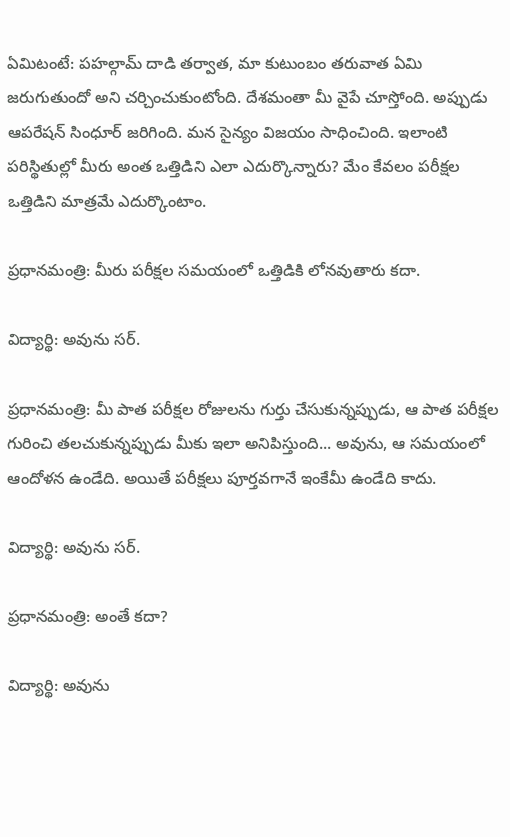ఏమిటంటే: పహల్గామ్ దాడి తర్వాత, మా కుటుంబం తరువాత ఏమి జరుగుతుందో అని చర్చించుకుంటోంది. దేశమంతా మీ వైపే చూస్తోంది. అప్పుడు ఆపరేషన్ సింధూర్ జరిగింది. మన సైన్యం విజయం సాధించింది. ఇలాంటి పరిస్థితుల్లో మీరు అంత ఒత్తిడిని ఎలా ఎదుర్కొన్నారు? మేం కేవలం పరీక్షల ఒత్తిడిని మాత్రమే ఎదుర్కొంటాం.

ప్రధానమంత్రి: మీరు పరీక్షల సమయంలో ఒత్తిడికి లోనవుతారు కదా.

విద్యార్థి: అవును సర్.

ప్రధానమంత్రి: మీ పాత పరీక్షల రోజులను గుర్తు చేసుకున్నప్పుడు, ఆ పాత పరీక్షల గురించి తలచుకున్నప్పుడు మీకు ఇలా అనిపిస్తుంది... అవును, ఆ సమయంలో ఆందోళన ఉండేది. అయితే పరీక్షలు పూర్తవగానే ఇంకేమీ ఉండేది కాదు.

విద్యార్థి: అవును సర్.

ప్రధానమంత్రి: అంతే కదా?

విద్యార్థి: అవును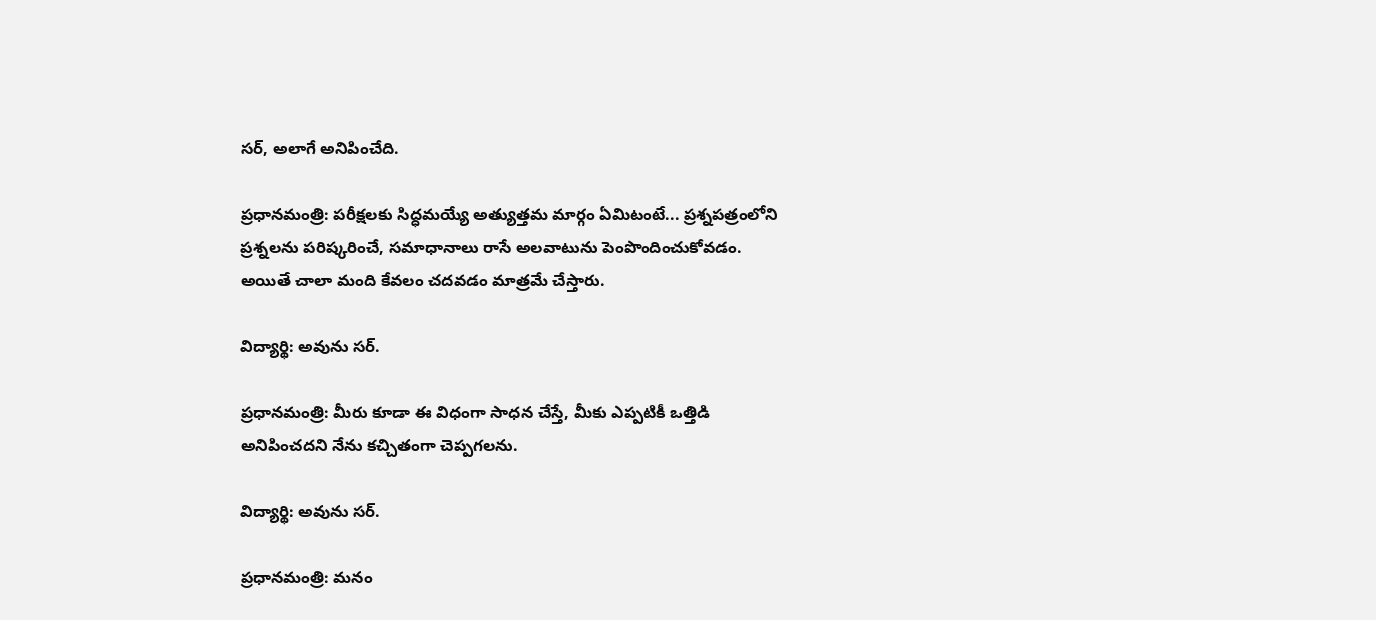సర్, అలాగే అనిపించేది.

ప్రధానమంత్రి: పరీక్షలకు సిద్ధమయ్యే అత్యుత్తమ మార్గం ఏమిటంటే... ప్రశ్నపత్రంలోని ప్రశ్నలను పరిష్కరించే, సమాధానాలు రాసే అలవాటును పెంపొందించుకోవడం. అయితే చాలా మంది కేవలం చదవడం మాత్రమే చేస్తారు.

విద్యార్థి: అవును సర్.

ప్రధానమంత్రి: మీరు కూడా ఈ విధంగా సాధన చేస్తే, మీకు ఎప్పటికీ ఒత్తిడి అనిపించదని నేను కచ్చితంగా చెప్పగలను.

విద్యార్థి: అవును సర్.

ప్రధానమంత్రి: మనం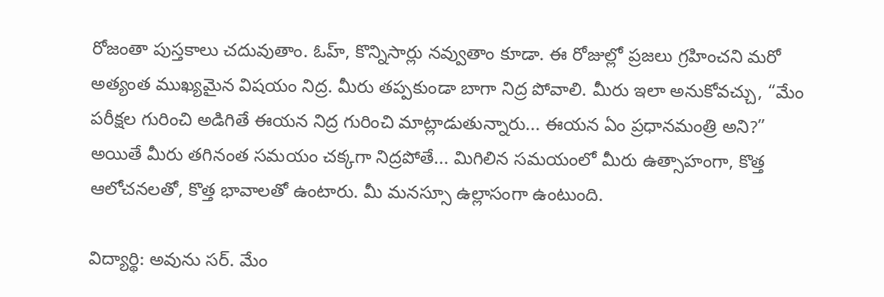రోజంతా పుస్తకాలు చదువుతాం. ఓహ్, కొన్నిసార్లు నవ్వుతాం కూడా. ఈ రోజుల్లో ప్రజలు గ్రహించని మరో అత్యంత ముఖ్యమైన విషయం నిద్ర. మీరు తప్పకుండా బాగా నిద్ర పోవాలి. మీరు ఇలా అనుకోవచ్చు, “మేం పరీక్షల గురించి అడిగితే ఈయన నిద్ర గురించి మాట్లాడుతున్నారు... ఈయన ఏం ప్రధానమంత్రి అని?” అయితే మీరు తగినంత సమయం చక్కగా నిద్రపోతే... మిగిలిన సమయంలో మీరు ఉత్సాహంగా, కొత్త ఆలోచనలతో, కొత్త భావాలతో ఉంటారు. మీ మనస్సూ ఉల్లాసంగా ఉంటుంది.

విద్యార్థి: అవును సర్. మేం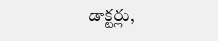డాక్టర్లు,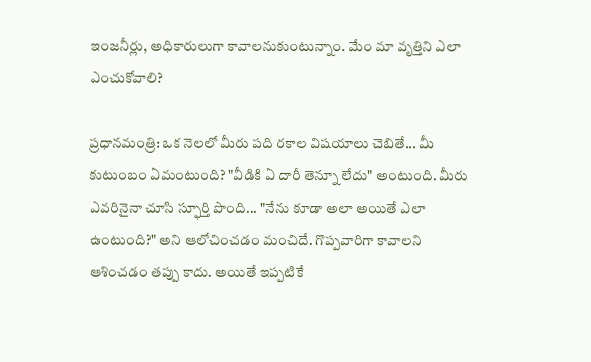ఇంజనీర్లు, అధికారులుగా కావాలనుకుంటున్నాం. మేం మా వృత్తిని ఎలా ఎంచుకోవాలి?

ప్రధానమంత్రి: ఒక నెలలో మీరు పది రకాల విషయాలు చెబితే... మీ కుటుంబం ఏమంటుంది? "వీడికి ఏ దారీ తెన్నూ లేదు" అంటుంది. మీరు ఎవరినైనా చూసి స్ఫూర్తి పొంది... "నేను కూడా అలా అయితే ఎలా ఉంటుంది?" అని ఆలోచించడం మంచిదే. గొప్పవారిగా కావాలని ఆశించడం తప్పు కాదు. అయితే ఇప్పటికే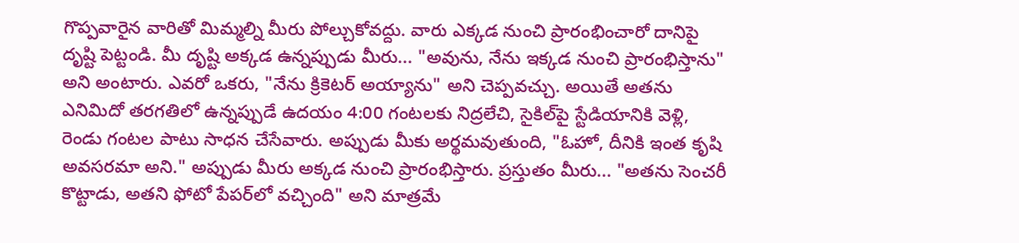గొప్పవారైన వారితో మిమ్మల్ని మీరు పోల్చుకోవద్దు. వారు ఎక్కడ నుంచి ప్రారంభించారో దానిపై దృష్టి పెట్టండి. మీ దృష్టి అక్కడ ఉన్నప్పుడు మీరు... "అవును, నేను ఇక్కడ నుంచి ప్రారంభిస్తాను" అని అంటారు. ఎవరో ఒకరు, "నేను క్రికెటర్ అయ్యాను" అని చెప్పవచ్చు. అయితే అతను ఎనిమిదో తరగతిలో ఉన్నప్పుడే ఉదయం 4:00 గంటలకు నిద్రలేచి, సైకిల్‌పై స్టేడియానికి వెళ్లి, రెండు గంటల పాటు సాధన చేసేవారు. అప్పుడు మీకు అర్థమవుతుంది, "ఓహో, దీనికి ఇంత కృషి అవసరమా అని." అప్పుడు మీరు అక్కడ నుంచి ప్రారంభిస్తారు. ప్రస్తుతం మీరు... "అతను సెంచరీ కొట్టాడు, అతని ఫోటో పేపర్‌లో వచ్చింది" అని మాత్రమే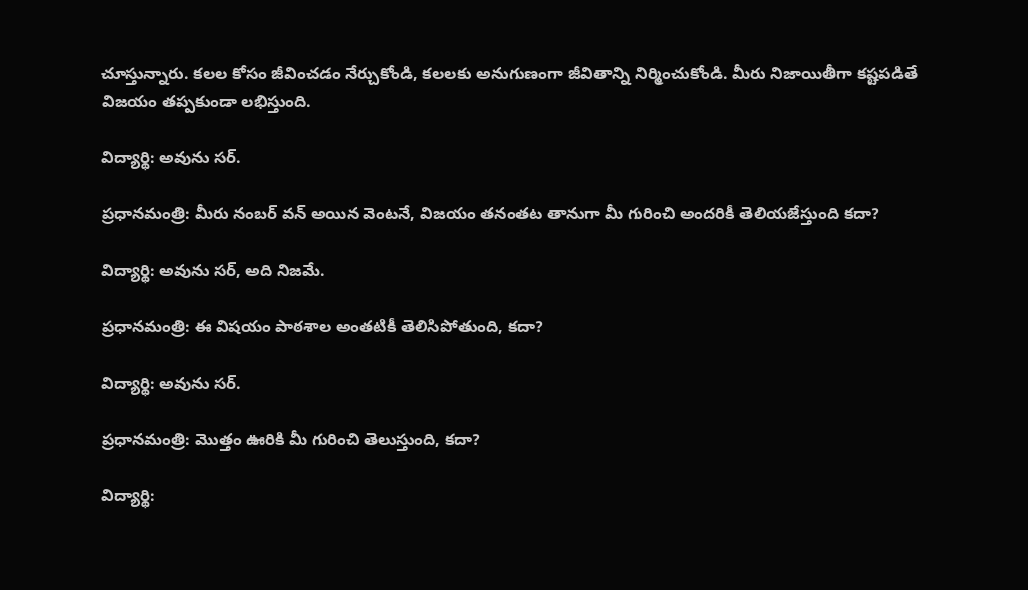చూస్తున్నారు. కలల కోసం జీవించడం నేర్చుకోండి, కలలకు అనుగుణంగా జీవితాన్ని నిర్మించుకోండి. మీరు నిజాయితీగా కష్టపడితే విజయం తప్పకుండా లభిస్తుంది.

విద్యార్థి: అవును సర్.

ప్రధానమంత్రి: మీరు నంబర్ వన్ అయిన వెంటనే, విజయం తనంతట తానుగా మీ గురించి అందరికీ తెలియజేస్తుంది కదా?

విద్యార్థి: అవును సర్, అది నిజమే.

ప్రధానమంత్రి: ఈ విషయం పాఠశాల అంతటికీ తెలిసిపోతుంది, కదా?

విద్యార్థి: అవును సర్.

ప్రధానమంత్రి: మొత్తం ఊరికి మీ గురించి తెలుస్తుంది, కదా?

విద్యార్థి: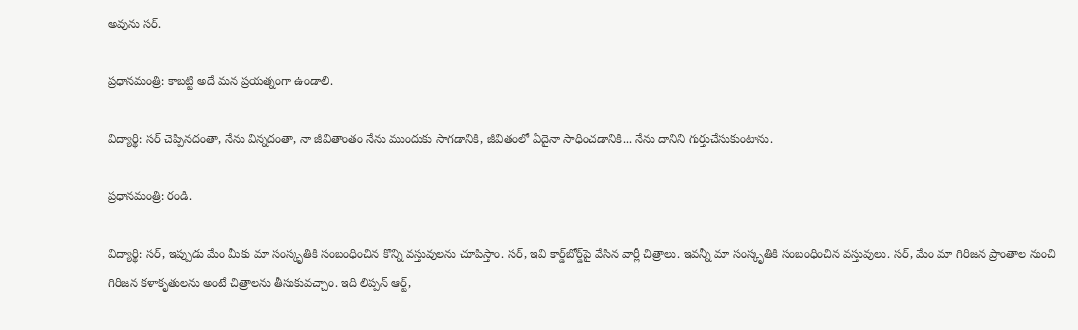అవును సర్.

ప్రధానమంత్రి: కాబట్టి అదే మన ప్రయత్నంగా ఉండాలి.

విద్యార్థి: సర్ చెప్పినదంతా, నేను విన్నదంతా, నా జీవితాంతం నేను ముందుకు సాగడానికి, జీవితంలో ఏదైనా సాధించడానికి... నేను దానిని గుర్తుచేసుకుంటాను.

ప్రధానమంత్రి: రండి.

విద్యార్థి: సర్, ఇప్పుడు మేం మీకు మా సంస్కృతికి సంబంధించిన కొన్ని వస్తువులను చూపిస్తాం. సర్, ఇవి కార్డ్‌బోర్డ్‌పై వేసిన వార్లీ చిత్రాలు. ఇవన్నీ మా సంస్కృతికి సంబంధించిన వస్తువులు. సర్, మేం మా గిరిజన ప్రాంతాల నుంచి గిరిజన కళాకృతులను అంటే చిత్రాలను తీసుకువచ్చాం. ఇది లిప్పన్ ఆర్ట్,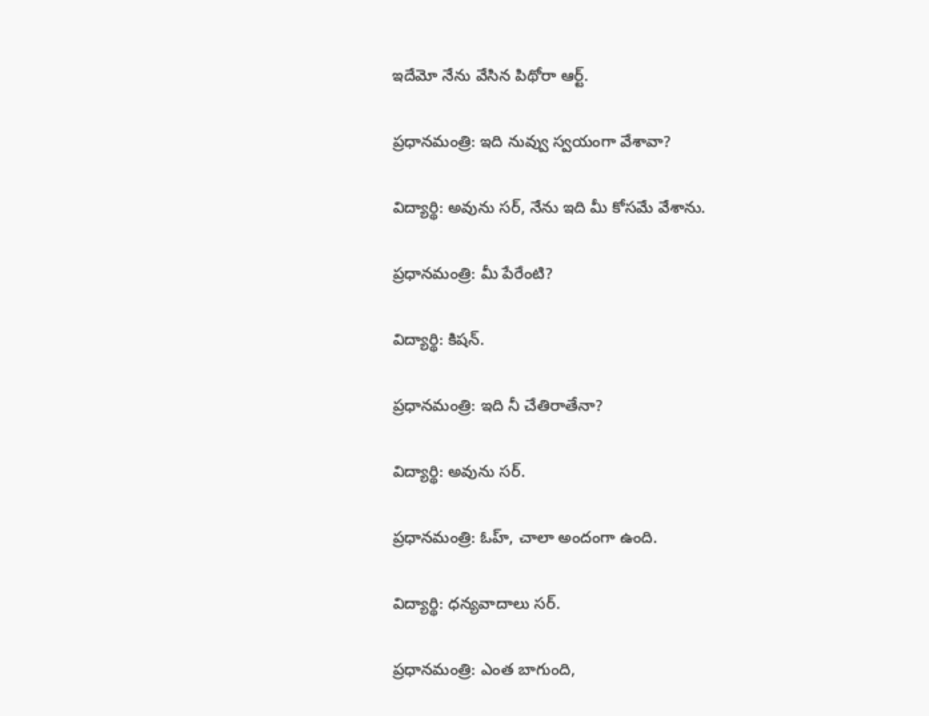ఇదేమో నేను వేసిన పిథోరా ఆర్ట్.

ప్రధానమంత్రి: ఇది నువ్వు స్వయంగా వేశావా?

విద్యార్థి: అవును సర్, నేను ఇది మీ కోసమే వేశాను.

ప్రధానమంత్రి: మీ పేరేంటి?

విద్యార్థి: కిషన్.

ప్రధానమంత్రి: ఇది నీ చేతిరాతేనా?

విద్యార్థి: అవును సర్.

ప్రధానమంత్రి: ఓహ్, చాలా అందంగా ఉంది.

విద్యార్థి: ధన్యవాదాలు సర్.

ప్రధానమంత్రి: ఎంత బాగుంది,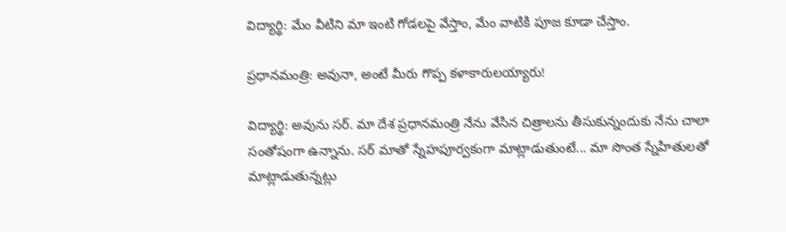విద్యార్థి: మేం వీటిని మా ఇంటి గోడలపై వేస్తాం, మేం వాటికి పూజ కూడా చేస్తాం.

ప్రధానమంత్రి: అవునా, అంటే మీరు గొప్ప కళాకారులయ్యారు!

విద్యార్థి: అవును సర్. మా దేశ ప్రధానమంత్రి నేను వేసిన చిత్రాలను తీసుకున్నందుకు నేను చాలా సంతోషంగా ఉన్నాను. సర్ మాతో స్నేహపూర్వకంగా మాట్లాడుతుంటే... మా సొంత స్నేహితులతో మాట్లాడుతున్నట్లు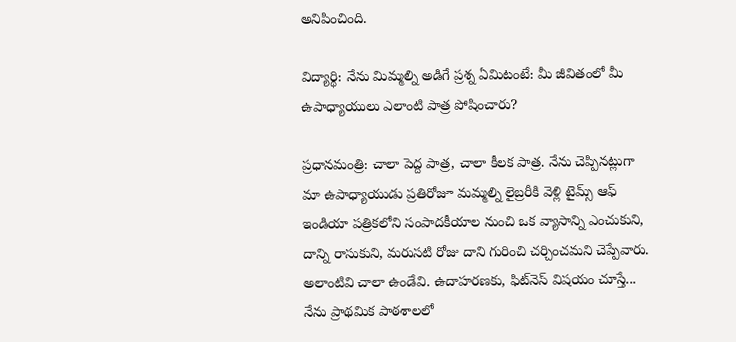అనిపించింది.

విద్యార్థి: నేను మిమ్మల్ని అడిగే ప్రశ్న ఏమిటంటే: మీ జీవితంలో మీ ఉపాధ్యాయులు ఎలాంటి పాత్ర పోషించారు?

ప్రధానమంత్రి: చాలా పెద్ద పాత్ర, చాలా కీలక పాత్ర. నేను చెప్పినట్లుగా మా ఉపాధ్యాయుడు ప్రతిరోజూ మమ్మల్ని లైబ్రరీకి వెళ్లి టైమ్స్ ఆఫ్ ఇండియా పత్రికలోని సంపాదకీయాల నుంచి ఒక వ్యాసాన్ని ఎంచుకుని, దాన్ని రాసుకుని, మరుసటి రోజు దాని గురించి చర్చించమని చెప్పేవారు. అలాంటివి చాలా ఉండేవి. ఉదాహరణకు, ఫిట్‌నెస్ విషయం చూస్తే... నేను ప్రాథమిక పాఠశాలలో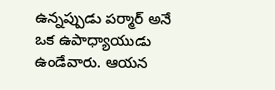ఉన్నప్పుడు పర్మార్ అనే ఒక ఉపాధ్యాయుడు ఉండేవారు. ఆయన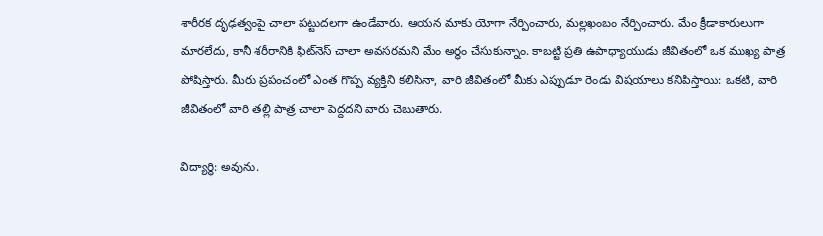శారీరక దృఢత్వంపై చాలా పట్టుదలగా ఉండేవారు. ఆయన మాకు యోగా నేర్పించారు, మల్లఖంబం నేర్పించారు. మేం క్రీడాకారులుగా మారలేదు, కానీ శరీరానికి ఫిట్‌నెస్ చాలా అవసరమని మేం అర్థం చేసుకున్నాం. కాబట్టి ప్రతి ఉపాధ్యాయుడు జీవితంలో ఒక ముఖ్య పాత్ర పోషిస్తారు. మీరు ప్రపంచంలో ఎంత గొప్ప వ్యక్తిని కలిసినా, వారి జీవితంలో మీకు ఎప్పుడూ రెండు విషయాలు కనిపిస్తాయి: ఒకటి, వారి జీవితంలో వారి తల్లి పాత్ర చాలా పెద్దదని వారు చెబుతారు.

విద్యార్థి: అవును.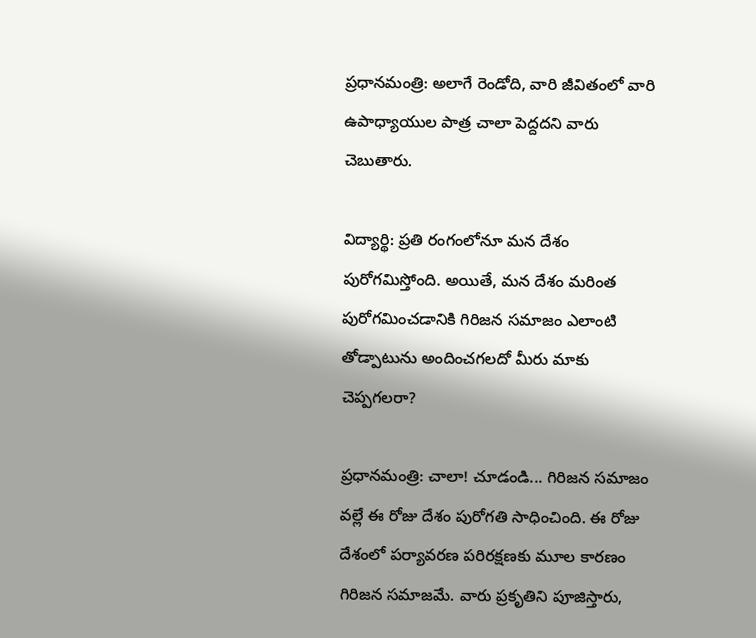ప్రధానమంత్రి: అలాగే రెండోది, వారి జీవితంలో వారి ఉపాధ్యాయుల పాత్ర చాలా పెద్దదని వారు చెబుతారు.

విద్యార్థి: ప్రతి రంగంలోనూ మన దేశం పురోగమిస్తోంది. అయితే, మన దేశం మరింత పురోగమించడానికి గిరిజన సమాజం ఎలాంటి తోడ్పాటును అందించగలదో మీరు మాకు చెప్పగలరా?

ప్రధానమంత్రి: చాలా! చూడండి... గిరిజన సమాజం వల్లే ఈ రోజు దేశం పురోగతి సాధించింది. ఈ రోజు దేశంలో పర్యావరణ పరిరక్షణకు మూల కారణం గిరిజన సమాజమే. వారు ప్రకృతిని పూజిస్తారు,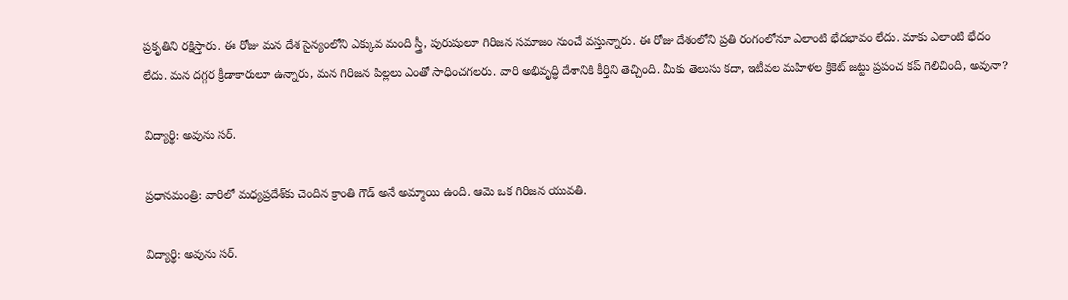ప్రకృతిని రక్షిస్తారు. ఈ రోజు మన దేశ సైన్యంలోని ఎక్కువ మంది స్త్రీ, పురుషులూ గిరిజన సమాజం నుంచే వస్తున్నారు. ఈ రోజు దేశంలోని ప్రతి రంగంలోనూ ఎలాంటి భేదభావం లేదు. మాకు ఎలాంటి భేదం లేదు. మన దగ్గర క్రీడాకారులూ ఉన్నారు, మన గిరిజన పిల్లలు ఎంతో సాధించగలరు. వారి అభివృద్ధి దేశానికి కీర్తిని తెచ్చింది. మీకు తెలుసు కదా, ఇటీవల మహిళల క్రికెట్ జట్టు ప్రపంచ కప్ గెలిచింది, అవునా?

విద్యార్థి: అవును సర్.

ప్రధానమంత్రి: వారిలో మధ్యప్రదేశ్‌కు చెందిన క్రాంతి గౌడ్ అనే అమ్మాయి ఉంది. ఆమె ఒక గిరిజన యువతి.

విద్యార్థి: అవును సర్.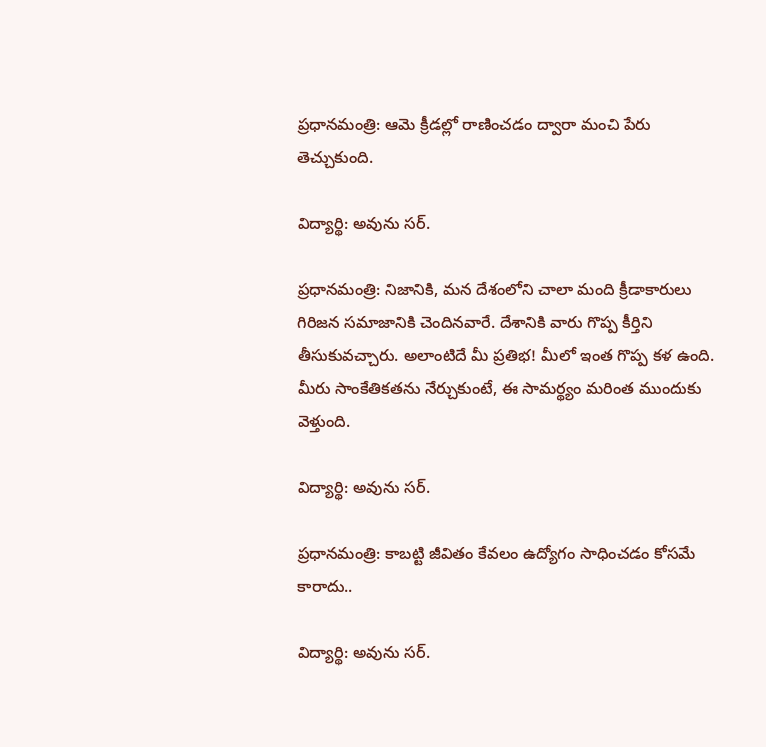ప్రధానమంత్రి: ఆమె క్రీడల్లో రాణించడం ద్వారా మంచి పేరు తెచ్చుకుంది.

విద్యార్థి: అవును సర్.

ప్రధానమంత్రి: నిజానికి, మన దేశంలోని చాలా మంది క్రీడాకారులు గిరిజన సమాజానికి చెందినవారే. దేశానికి వారు గొప్ప కీర్తిని తీసుకువచ్చారు. అలాంటిదే మీ ప్రతిభ! మీలో ఇంత గొప్ప కళ ఉంది. మీరు సాంకేతికతను నేర్చుకుంటే, ఈ సామర్థ్యం మరింత ముందుకు వెళ్తుంది.

విద్యార్థి: అవును సర్.

ప్రధానమంత్రి: కాబట్టి జీవితం కేవలం ఉద్యోగం సాధించడం కోసమే కారాదు..

విద్యార్థి: అవును సర్.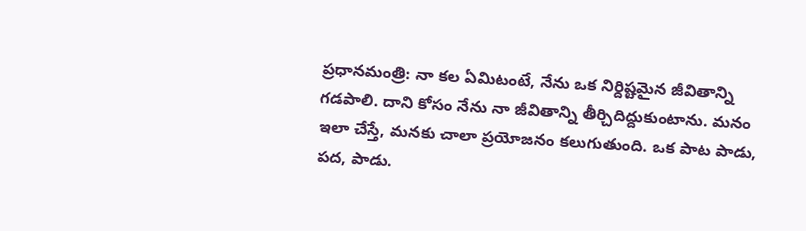ప్రధానమంత్రి: నా కల ఏమిటంటే, నేను ఒక నిర్దిష్టమైన జీవితాన్ని గడపాలి. దాని కోసం నేను నా జీవితాన్ని తీర్చిదిద్దుకుంటాను. మనం ఇలా చేస్తే, మనకు చాలా ప్రయోజనం కలుగుతుంది. ఒక పాట పాడు, పద, పాడు.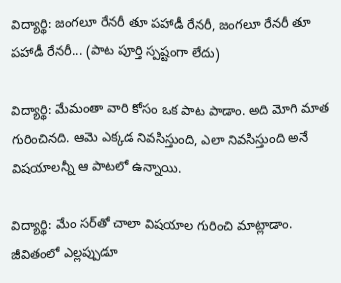విద్యార్థి: జంగలూ రేనరీ తూ పహాడీ రేనరీ, జంగలూ రేనరీ తూ పహాడీ రేనరీ... (పాట పూర్తి స్పష్టంగా లేదు)

విద్యార్థి: మేమంతా వారి కోసం ఒక పాట పాడాం. అది మోగి మాత గురించినది. ఆమె ఎక్కడ నివసిస్తుంది, ఎలా నివసిస్తుంది అనే విషయాలన్నీ ఆ పాటలో ఉన్నాయి.

విద్యార్థి: మేం సర్‌తో చాలా విషయాల గురించి మాట్లాడాం. జీవితంలో ఎల్లప్పుడూ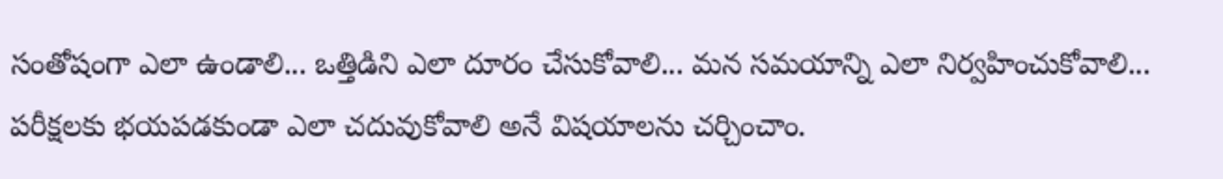సంతోషంగా ఎలా ఉండాలి... ఒత్తిడిని ఎలా దూరం చేసుకోవాలి... మన సమయాన్ని ఎలా నిర్వహించుకోవాలి... పరీక్షలకు భయపడకుండా ఎలా చదువుకోవాలి అనే విషయాలను చర్చించాం.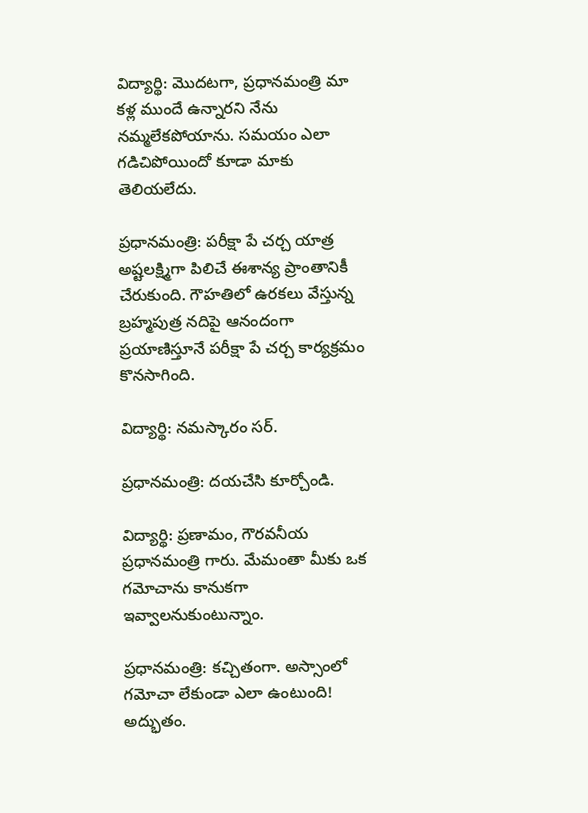విద్యార్థి: మొదటగా, ప్రధానమంత్రి మా కళ్ల ముందే ఉన్నారని నేను నమ్మలేకపోయాను. సమయం ఎలా గడిచిపోయిందో కూడా మాకు తెలియలేదు.

ప్రధానమంత్రి: పరీక్షా పే చర్చ యాత్ర అష్టలక్ష్మిగా పిలిచే ఈశాన్య ప్రాంతానికీ చేరుకుంది. గౌహతిలో ఉరకలు వేస్తున్న బ్రహ్మపుత్ర నదిపై ఆనందంగా ప్రయాణిస్తూనే పరీక్షా పే చర్చ కార్యక్రమం కొనసాగింది.

విద్యార్థి: నమస్కారం సర్.

ప్రధానమంత్రి: దయచేసి కూర్చోండి.

విద్యార్థి: ప్రణామం, గౌరవనీయ ప్రధానమంత్రి గారు. మేమంతా మీకు ఒక గమోచాను కానుకగా ఇవ్వాలనుకుంటున్నాం.

ప్రధానమంత్రి: కచ్చితంగా. అస్సాంలో గమోచా లేకుండా ఎలా ఉంటుంది! అద్భుతం.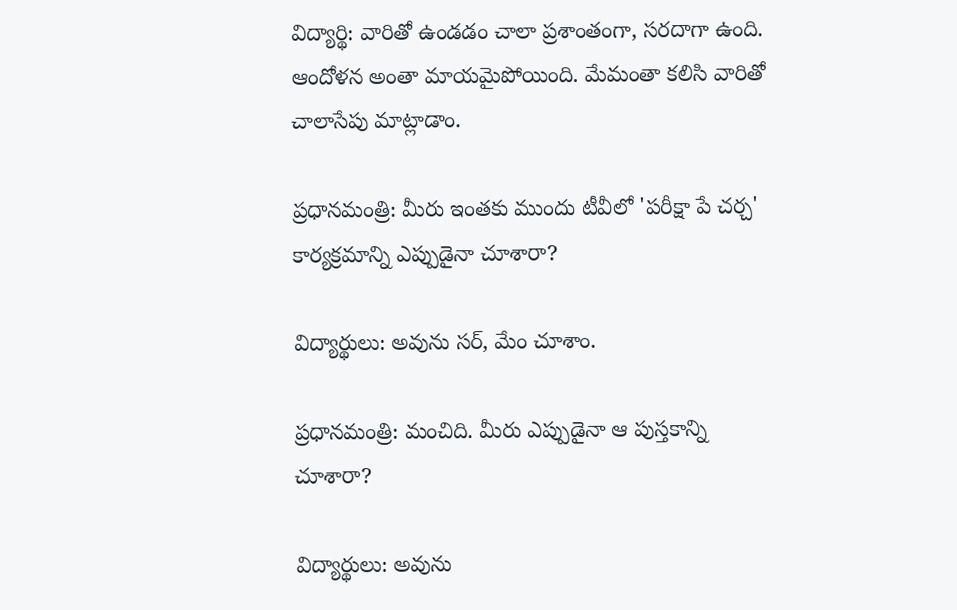విద్యార్థి: వారితో ఉండడం చాలా ప్రశాంతంగా, సరదాగా ఉంది. ఆందోళన అంతా మాయమైపోయింది. మేమంతా కలిసి వారితో చాలాసేపు మాట్లాడాం.

ప్రధానమంత్రి: మీరు ఇంతకు ముందు టీవీలో 'పరీక్షా పే చర్చ' కార్యక్రమాన్ని ఎప్పుడైనా చూశారా?

విద్యార్థులు: అవును సర్, మేం చూశాం.

ప్రధానమంత్రి: మంచిది. మీరు ఎప్పుడైనా ఆ పుస్తకాన్ని చూశారా?

విద్యార్థులు: అవును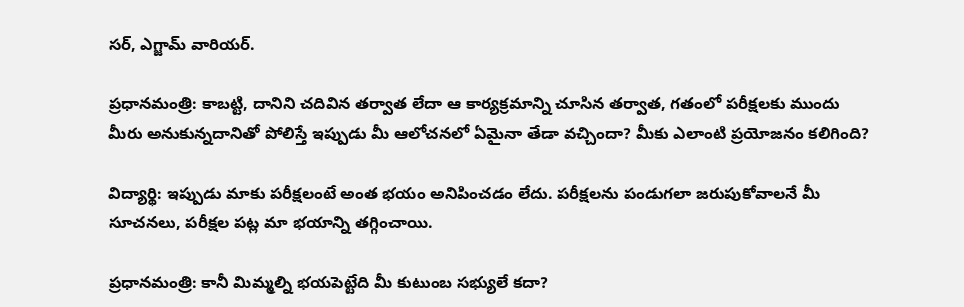సర్, ఎగ్జామ్ వారియర్.

ప్రధానమంత్రి: కాబట్టి, దానిని చదివిన తర్వాత లేదా ఆ కార్యక్రమాన్ని చూసిన తర్వాత, గతంలో పరీక్షలకు ముందు మీరు అనుకున్నదానితో పోలిస్తే ఇప్పుడు మీ ఆలోచనలో ఏమైనా తేడా వచ్చిందా? మీకు ఎలాంటి ప్రయోజనం కలిగింది?

విద్యార్థి: ఇప్పుడు మాకు పరీక్షలంటే అంత భయం అనిపించడం లేదు. పరీక్షలను పండుగలా జరుపుకోవాలనే మీ సూచనలు, పరీక్షల పట్ల మా భయాన్ని తగ్గించాయి.

ప్రధానమంత్రి: కానీ మిమ్మల్ని భయపెట్టేది మీ కుటుంబ సభ్యులే కదా?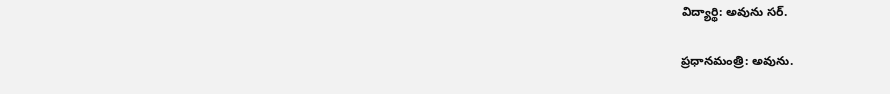విద్యార్థి: అవును సర్.

ప్రధానమంత్రి: అవును.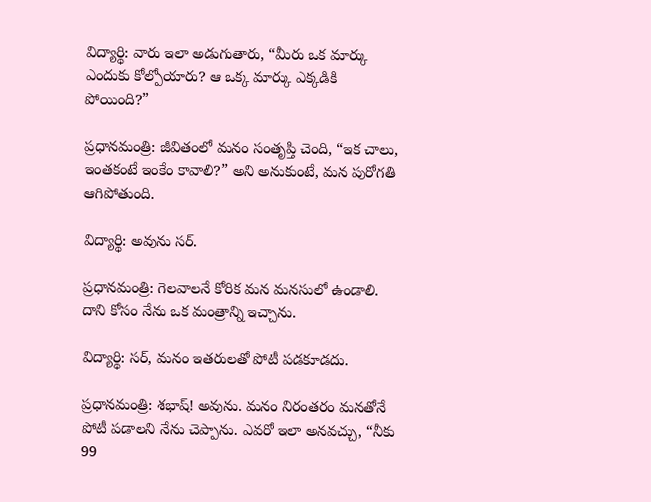విద్యార్థి: వారు ఇలా అడుగుతారు, “మీరు ఒక మార్కు ఎందుకు కోల్పోయారు? ఆ ఒక్క మార్కు ఎక్కడికి పోయింది?”

ప్రధానమంత్రి: జీవితంలో మనం సంతృప్తి చెంది, “ఇక చాలు, ఇంతకంటే ఇంకేం కావాలి?” అని అనుకుంటే, మన పురోగతి ఆగిపోతుంది.

విద్యార్థి: అవును సర్.

ప్రధానమంత్రి: గెలవాలనే కోరిక మన మనసులో ఉండాలి. దాని కోసం నేను ఒక మంత్రాన్ని ఇచ్చాను.

విద్యార్థి: సర్, మనం ఇతరులతో పోటీ పడకూడదు.

ప్రధానమంత్రి: శభాష్! అవును. మనం నిరంతరం మనతోనే పోటీ పడాలని నేను చెప్పాను. ఎవరో ఇలా అనవచ్చు, “నీకు 99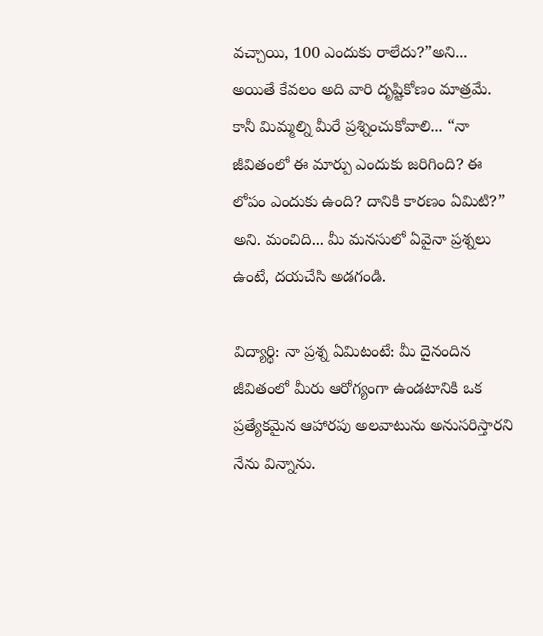వచ్చాయి, 100 ఎందుకు రాలేదు?”అని... అయితే కేవలం అది వారి దృష్టికోణం మాత్రమే. కానీ మిమ్మల్ని మీరే ప్రశ్నించుకోవాలి... “నా జీవితంలో ఈ మార్పు ఎందుకు జరిగింది? ఈ లోపం ఎందుకు ఉంది? దానికి కారణం ఏమిటి?” అని. మంచిది... మీ మనసులో ఏవైనా ప్రశ్నలు ఉంటే, దయచేసి అడగండి.

విద్యార్థి: నా ప్రశ్న ఏమిటంటే: మీ దైనందిన జీవితంలో మీరు ఆరోగ్యంగా ఉండటానికి ఒక ప్రత్యేకమైన ఆహారపు అలవాటును అనుసరిస్తారని నేను విన్నాను.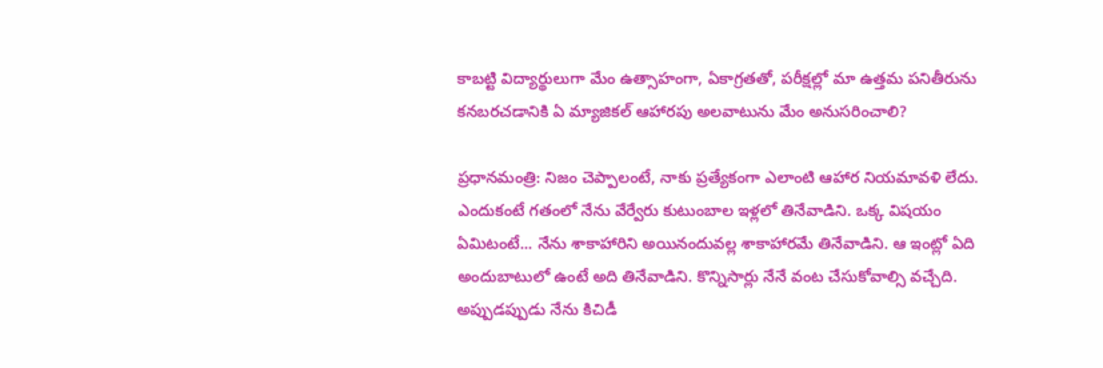కాబట్టి విద్యార్థులుగా మేం ఉత్సాహంగా, ఏకాగ్రతతో, పరీక్షల్లో మా ఉత్తమ పనితీరును కనబరచడానికి ఏ మ్యాజికల్ ఆహారపు అలవాటును మేం అనుసరించాలి?

ప్రధానమంత్రి: నిజం చెప్పాలంటే, నాకు ప్రత్యేకంగా ఎలాంటి ఆహార నియమావళి లేదు. ఎందుకంటే గతంలో నేను వేర్వేరు కుటుంబాల ఇళ్లలో తినేవాడిని. ఒక్క విషయం ఏమిటంటే... నేను శాకాహారిని అయినందువల్ల శాకాహారమే తినేవాడిని. ఆ ఇంట్లో ఏది అందుబాటులో ఉంటే అది తినేవాడిని. కొన్నిసార్లు నేనే వంట చేసుకోవాల్సి వచ్చేది. అప్పుడప్పుడు నేను కిచిడీ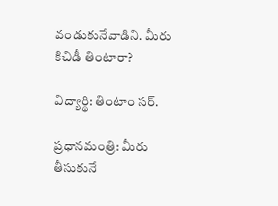వండుకునేవాడిని. మీరు కిచిడీ తింటారా?

విద్యార్థి: తింటాం సర్.

ప్రధానమంత్రి: మీరు తీసుకునే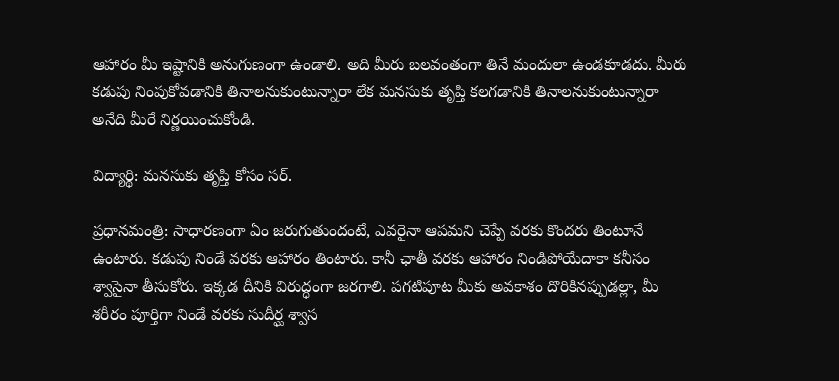ఆహారం మీ ఇష్టానికి అనుగుణంగా ఉండాలి. అది మీరు బలవంతంగా తినే మందులా ఉండకూడదు. మీరు కడుపు నింపుకోవడానికి తినాలనుకుంటున్నారా లేక మనసుకు తృప్తి కలగడానికి తినాలనుకుంటున్నారా అనేది మీరే నిర్ణయించుకోండి.

విద్యార్థి: మనసుకు తృప్తి కోసం సర్.

ప్రధానమంత్రి: సాధారణంగా ఏం జరుగుతుందంటే, ఎవరైనా ఆపమని చెప్పే వరకు కొందరు తింటూనే ఉంటారు. కడుపు నిండే వరకు ఆహారం తింటారు. కానీ ఛాతీ వరకు ఆహారం నిండిపోయేదాకా కనీసం శ్వాసైనా తీసుకోరు. ఇక్కడ దీనికి విరుద్ధంగా జరగాలి. పగటిపూట మీకు అవకాశం దొరికినప్పుడల్లా, మీ శరీరం పూర్తిగా నిండే వరకు సుదీర్ఘ శ్వాస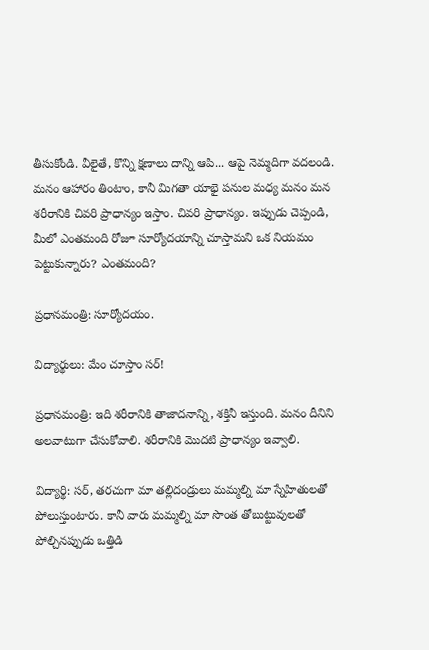తీసుకోండి. వీలైతే, కొన్ని క్షణాలు దాన్ని ఆపి... ఆపై నెమ్మదిగా వదలండి. మనం ఆహారం తింటాం, కానీ మిగతా యాభై పనుల మధ్య మనం మన శరీరానికి చివరి ప్రాధాన్యం ఇస్తాం. చివరి ప్రాధాన్యం. ఇప్పుడు చెప్పండి, మీలో ఎంతమంది రోజూ సూర్యోదయాన్ని చూస్తామని ఒక నియమం పెట్టుకున్నారు? ఎంతమంది?

ప్రధానమంత్రి: సూర్యోదయం.

విద్యార్థులు: మేం చూస్తాం సర్!

ప్రధానమంత్రి: ఇది శరీరానికి తాజాదనాన్ని, శక్తినీ ఇస్తుంది. మనం దీనిని అలవాటుగా చేసుకోవాలి. శరీరానికి మొదటి ప్రాధాన్యం ఇవ్వాలి.

విద్యార్థి: సర్, తరచుగా మా తల్లిదండ్రులు మమ్మల్ని మా స్నేహితులతో పోలుస్తుంటారు. కానీ వారు మమ్మల్ని మా సొంత తోబుట్టువులతో పోల్చినప్పుడు ఒత్తిడి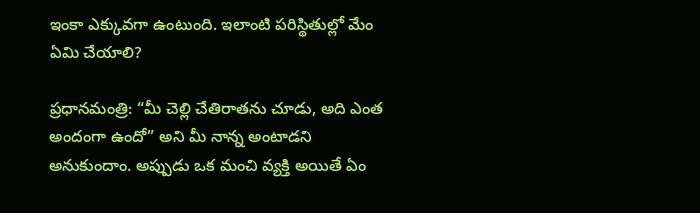ఇంకా ఎక్కువగా ఉంటుంది. ఇలాంటి పరిస్థితుల్లో మేం ఏమి చేయాలి?

ప్రధానమంత్రి: “మీ చెల్లి చేతిరాతను చూడు, అది ఎంత అందంగా ఉందో” అని మీ నాన్న అంటాడని అనుకుందాం. అప్పుడు ఒక మంచి వ్యక్తి అయితే ఏం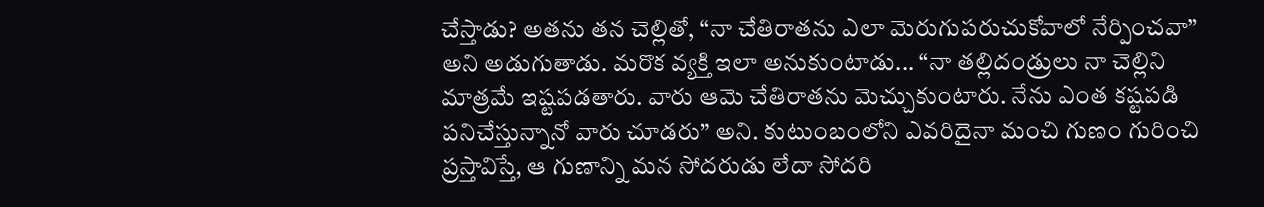చేస్తాడు? అతను తన చెల్లితో, “నా చేతిరాతను ఎలా మెరుగుపరుచుకోవాలో నేర్పించవా” అని అడుగుతాడు. మరొక వ్యక్తి ఇలా అనుకుంటాడు... “నా తల్లిదండ్రులు నా చెల్లిని మాత్రమే ఇష్టపడతారు. వారు ఆమె చేతిరాతను మెచ్చుకుంటారు. నేను ఎంత కష్టపడి పనిచేస్తున్నానో వారు చూడరు” అని. కుటుంబంలోని ఎవరిదైనా మంచి గుణం గురించి ప్రస్తావిస్తే, ఆ గుణాన్ని మన సోదరుడు లేదా సోదరి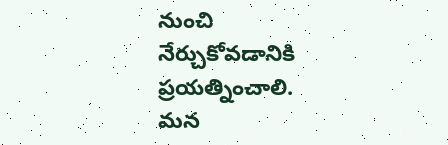నుంచి నేర్చుకోవడానికి ప్రయత్నించాలి. మన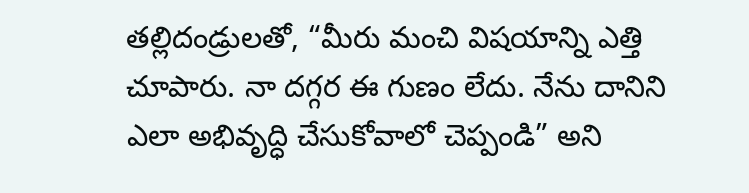తల్లిదండ్రులతో, “మీరు మంచి విషయాన్ని ఎత్తి చూపారు. నా దగ్గర ఈ గుణం లేదు. నేను దానిని ఎలా అభివృద్ధి చేసుకోవాలో చెప్పండి” అని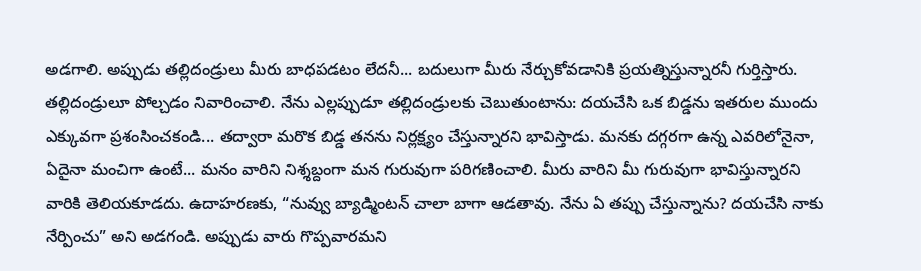అడగాలి. అప్పుడు తల్లిదండ్రులు మీరు బాధపడటం లేదనీ... బదులుగా మీరు నేర్చుకోవడానికి ప్రయత్నిస్తున్నారనీ గుర్తిస్తారు. తల్లిదండ్రులూ పోల్చడం నివారించాలి. నేను ఎల్లప్పుడూ తల్లిదండ్రులకు చెబుతుంటాను: దయచేసి ఒక బిడ్డను ఇతరుల ముందు ఎక్కువగా ప్రశంసించకండి... తద్వారా మరొక బిడ్డ తనను నిర్లక్ష్యం చేస్తున్నారని భావిస్తాడు. మనకు దగ్గరగా ఉన్న ఎవరిలోనైనా, ఏదైనా మంచిగా ఉంటే... మనం వారిని నిశ్శబ్దంగా మన గురువుగా పరిగణించాలి. మీరు వారిని మీ గురువుగా భావిస్తున్నారని వారికి తెలియకూడదు. ఉదాహరణకు, “నువ్వు బ్యాడ్మింటన్ చాలా బాగా ఆడతావు. నేను ఏ తప్పు చేస్తున్నాను? దయచేసి నాకు నేర్పించు” అని అడగండి. అప్పుడు వారు గొప్పవారమని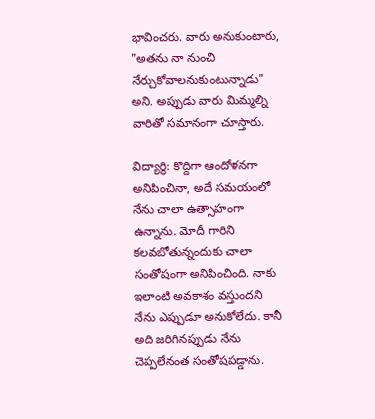భావించరు. వారు అనుకుంటారు, "అతను నా నుంచి నేర్చుకోవాలనుకుంటున్నాడు" అని. అప్పుడు వారు మిమ్మల్ని వారితో సమానంగా చూస్తారు.

విద్యార్థి: కొద్దిగా ఆందోళనగా అనిపించినా, అదే సమయంలో నేను చాలా ఉత్సాహంగా ఉన్నాను. మోదీ గారిని కలవబోతున్నందుకు చాలా సంతోషంగా అనిపించింది. నాకు ఇలాంటి అవకాశం వస్తుందని నేను ఎప్పుడూ అనుకోలేదు. కానీ అది జరిగినప్పుడు నేను చెప్పలేనంత సంతోషపడ్డాను.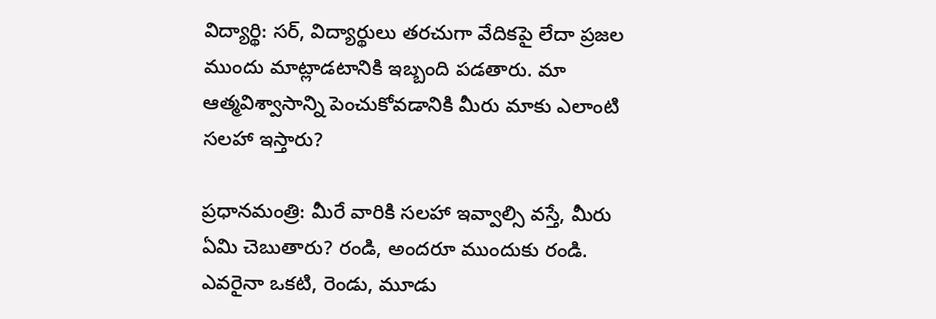విద్యార్థి: సర్, విద్యార్థులు తరచుగా వేదికపై లేదా ప్రజల ముందు మాట్లాడటానికి ఇబ్బంది పడతారు. మా ఆత్మవిశ్వాసాన్ని పెంచుకోవడానికి మీరు మాకు ఎలాంటి సలహా ఇస్తారు?

ప్రధానమంత్రి: మీరే వారికి సలహా ఇవ్వాల్సి వస్తే, మీరు ఏమి చెబుతారు? రండి, అందరూ ముందుకు రండి. ఎవరైనా ఒకటి, రెండు, మూడు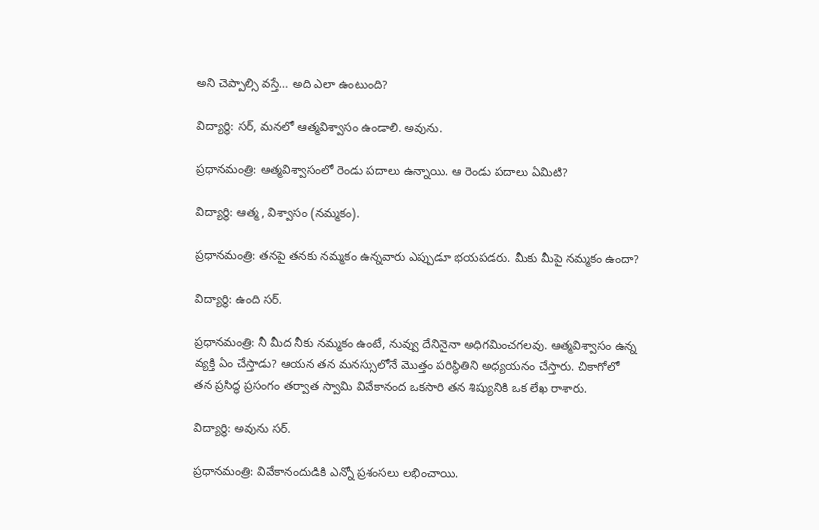అని చెప్పాల్సి వస్తే… అది ఎలా ఉంటుంది?

విద్యార్థి: సర్, మనలో ఆత్మవిశ్వాసం ఉండాలి. అవును.

ప్రధానమంత్రి: ఆత్మవిశ్వాసంలో రెండు పదాలు ఉన్నాయి. ఆ రెండు పదాలు ఏమిటి?

విద్యార్థి: ఆత్మ, విశ్వాసం (నమ్మకం).

ప్రధానమంత్రి: తనపై తనకు నమ్మకం ఉన్నవారు ఎప్పుడూ భయపడరు. మీకు మీపై నమ్మకం ఉందా?

విద్యార్థి: ఉంది సర్.

ప్రధానమంత్రి: నీ మీద నీకు నమ్మకం ఉంటే, నువ్వు దేనినైనా అధిగమించగలవు. ఆత్మవిశ్వాసం ఉన్న వ్యక్తి ఏం చేస్తాడు? ఆయన తన మనస్సులోనే మొత్తం పరిస్థితిని అధ్యయనం చేస్తారు. చికాగోలో తన ప్రసిద్ధ ప్రసంగం తర్వాత స్వామి వివేకానంద ఒకసారి తన శిష్యునికి ఒక లేఖ రాశారు.

విద్యార్థి: అవును సర్.

ప్రధానమంత్రి: వివేకానందుడికి ఎన్నో ప్రశంసలు లభించాయి.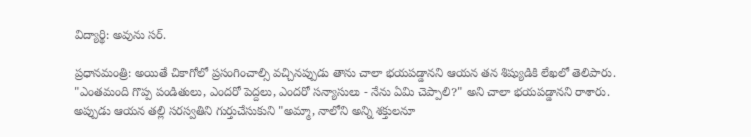విద్యార్థి: అవును సర్.

ప్రధానమంత్రి: అయితే చికాగోలో ప్రసంగించాల్సి వచ్చినప్పుడు తాను చాలా భయపడ్డానని ఆయన తన శిష్యుడికి లేఖలో తెలిపారు. "ఎంతమంది గొప్ప పండితులు, ఎందరో పెద్దలు, ఎందరో సన్యాసులు - నేను ఏమి చెప్పాలి?" అని చాలా భయపడ్డానని రాశారు. అప్పుడు ఆయన తల్లి సరస్వతిని గుర్తుచేసుకుని "అమ్మా, నాలోని అన్ని శక్తులనూ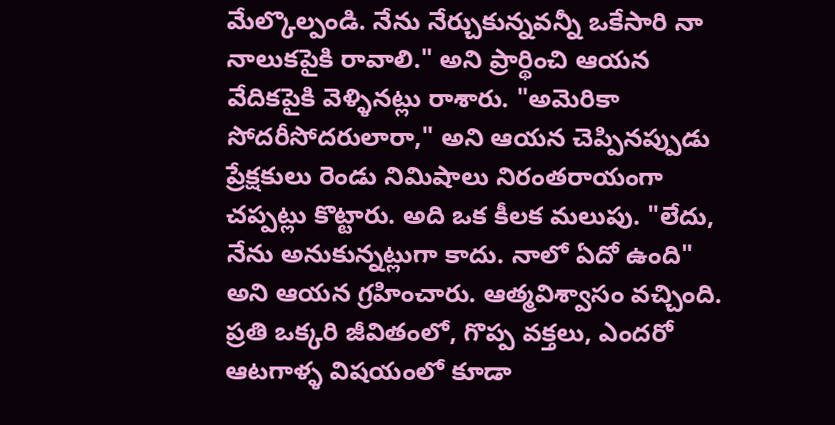మేల్కొల్పండి. నేను నేర్చుకున్నవన్నీ ఒకేసారి నా నాలుకపైకి రావాలి." అని ప్రార్థించి ఆయన వేదికపైకి వెళ్ళినట్లు రాశారు. "అమెరికా సోదరీసోదరులారా," అని ఆయన చెప్పినప్పుడు ప్రేక్షకులు రెండు నిమిషాలు నిరంతరాయంగా చప్పట్లు కొట్టారు. అది ఒక కీలక మలుపు. "లేదు, నేను అనుకున్నట్లుగా కాదు. నాలో ఏదో ఉంది" అని ఆయన గ్రహించారు. ఆత్మవిశ్వాసం వచ్చింది. ప్రతి ఒక్కరి జీవితంలో, గొప్ప వక్తలు, ఎందరో ఆటగాళ్ళ విషయంలో కూడా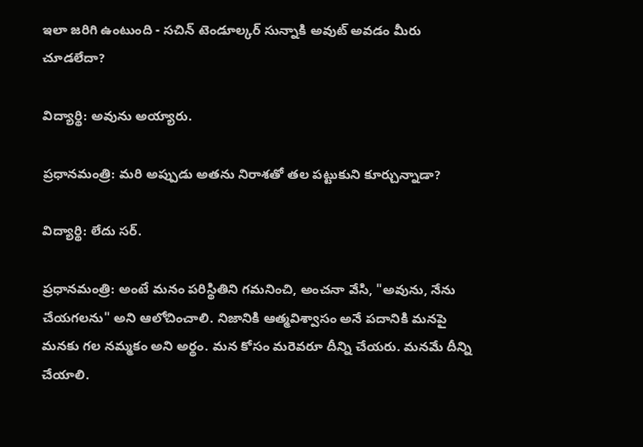ఇలా జరిగి ఉంటుంది - సచిన్ టెండూల్కర్ సున్నాకి అవుట్ అవడం మీరు చూడలేదా?

విద్యార్థి: అవును అయ్యారు.

ప్రధానమంత్రి: మరి అప్పుడు అతను నిరాశతో తల పట్టుకుని కూర్చున్నాడా?

విద్యార్థి: లేదు సర్.

ప్రధానమంత్రి: అంటే మనం పరిస్థితిని గమనించి, అంచనా వేసి, "అవును, నేను చేయగలను" అని ఆలోచించాలి. నిజానికి ఆత్మవిశ్వాసం అనే పదానికి మనపై మనకు గల నమ్మకం అని అర్థం. మన కోసం మరెవరూ దీన్ని చేయరు. మనమే దీన్ని చేయాలి.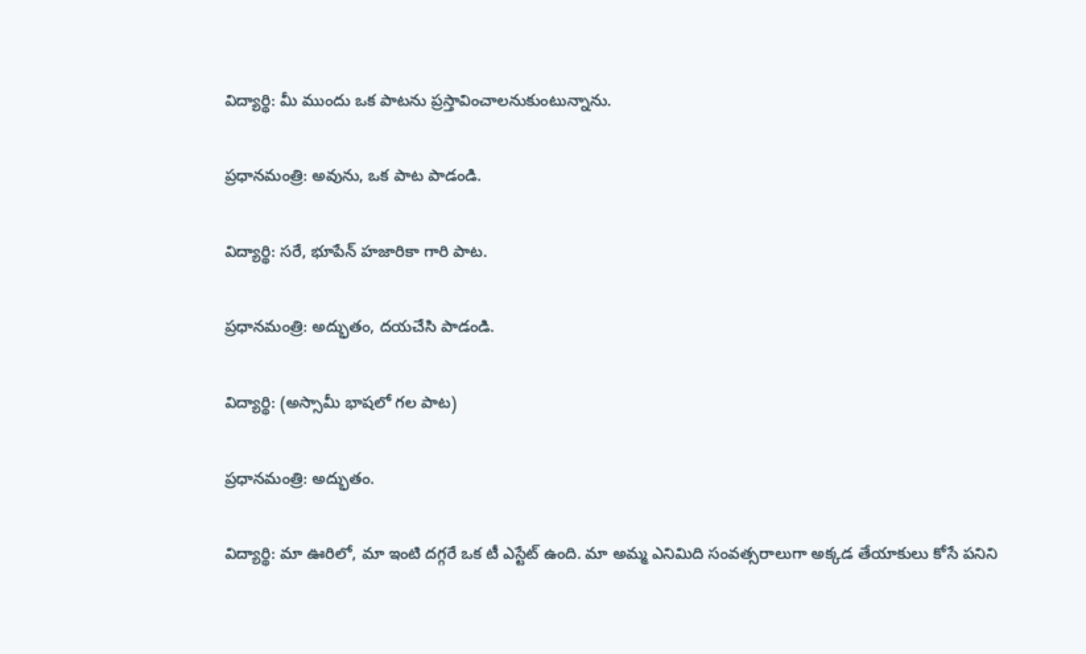విద్యార్థి: మీ ముందు ఒక పాటను ప్రస్తావించాలనుకుంటున్నాను.

ప్రధానమంత్రి: అవును, ఒక పాట పాడండి.

విద్యార్థి: సరే, భూపేన్ హజారికా గారి పాట.

ప్రధానమంత్రి: అద్భుతం, దయచేసి పాడండి.

విద్యార్థి: (అస్సామీ భాషలో గల పాట)

ప్రధానమంత్రి: అద్భుతం.

విద్యార్థి: మా ఊరిలో, మా ఇంటి దగ్గరే ఒక టీ ఎస్టేట్ ఉంది. మా అమ్మ ఎనిమిది సంవత్సరాలుగా అక్కడ తేయాకులు కోసే పనిని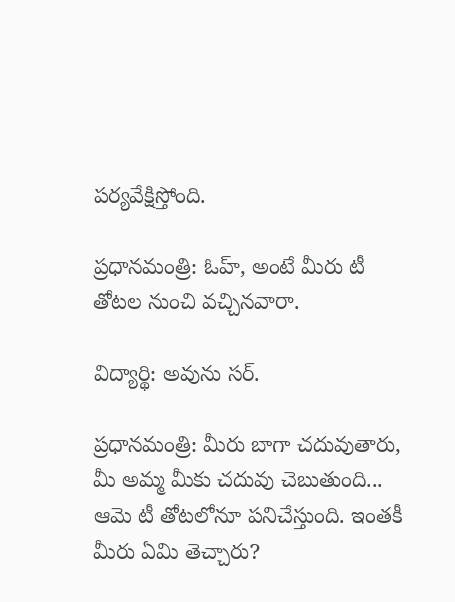పర్యవేక్షిస్తోంది.

ప్రధానమంత్రి: ఓహ్, అంటే మీరు టీ తోటల నుంచి వచ్చినవారా.

విద్యార్థి: అవును సర్.

ప్రధానమంత్రి: మీరు బాగా చదువుతారు, మీ అమ్మ మీకు చదువు చెబుతుంది... ఆమె టీ తోటలోనూ పనిచేస్తుంది. ఇంతకీ మీరు ఏమి తెచ్చారు?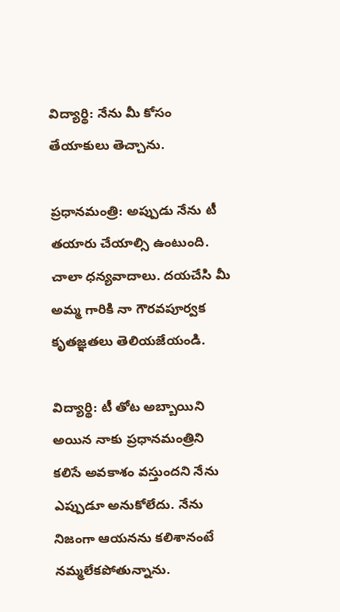విద్యార్థి: నేను మీ కోసం తేయాకులు తెచ్చాను.

ప్రధానమంత్రి: అప్పుడు నేను టీ తయారు చేయాల్సి ఉంటుంది. చాలా ధన్యవాదాలు. దయచేసి మీ అమ్మ గారికి నా గౌరవపూర్వక కృతజ్ఞతలు తెలియజేయండి.

విద్యార్థి: టీ తోట అబ్బాయిని అయిన నాకు ప్రధానమంత్రిని కలిసే అవకాశం వస్తుందని నేను ఎప్పుడూ అనుకోలేదు. నేను నిజంగా ఆయనను కలిశానంటే నమ్మలేకపోతున్నాను.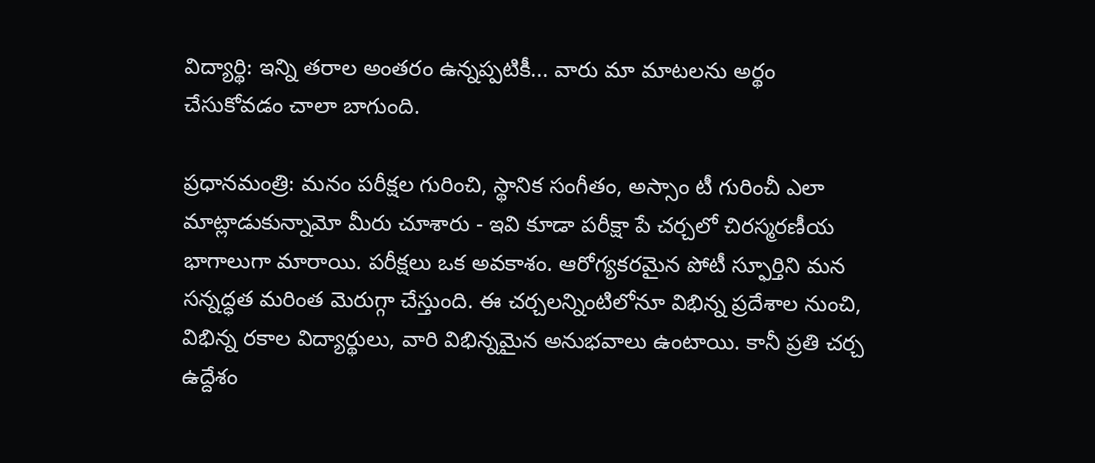విద్యార్థి: ఇన్ని తరాల అంతరం ఉన్నప్పటికీ... వారు మా మాటలను అర్థం చేసుకోవడం చాలా బాగుంది.

ప్రధానమంత్రి: మనం పరీక్షల గురించి, స్థానిక సంగీతం, అస్సాం టీ గురించీ ఎలా మాట్లాడుకున్నామో మీరు చూశారు - ఇవి కూడా పరీక్షా పే చర్చలో చిరస్మరణీయ భాగాలుగా మారాయి. పరీక్షలు ఒక అవకాశం. ఆరోగ్యకరమైన పోటీ స్ఫూర్తిని మన సన్నద్ధత మరింత మెరుగ్గా చేస్తుంది. ఈ చర్చలన్నింటిలోనూ విభిన్న ప్రదేశాల నుంచి, విభిన్న రకాల విద్యార్థులు, వారి విభిన్నమైన అనుభవాలు ఉంటాయి. కానీ ప్రతి చర్చ ఉద్దేశం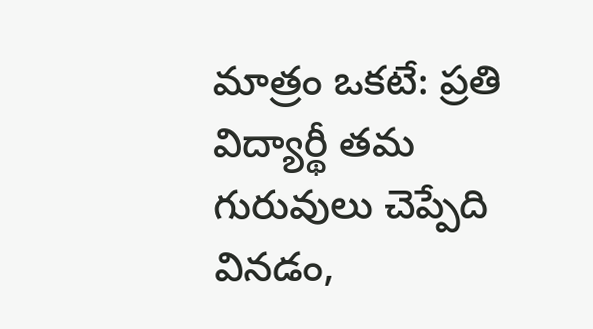మాత్రం ఒకటే: ప్రతి విద్యార్థీ తమ గురువులు చెప్పేది వినడం,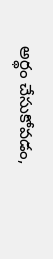అర్థం చేసుకోవడం,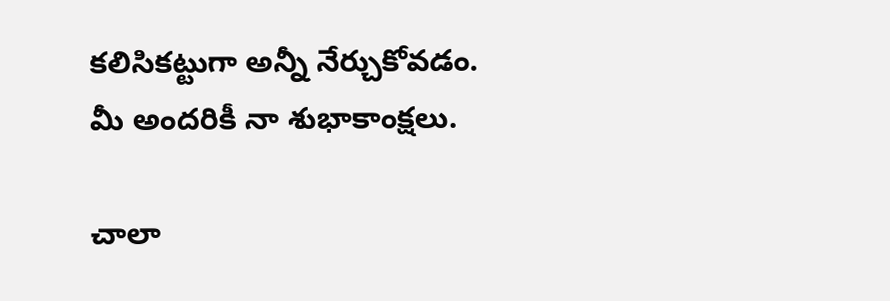కలిసికట్టుగా అన్నీ నేర్చుకోవడం. మీ అందరికీ నా శుభాకాంక్షలు.

చాలా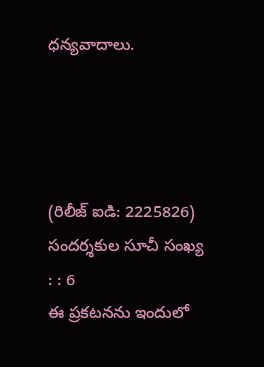ధన్యవాదాలు.




(రిలీజ్ ఐడి: 2225826) సందర్శకుల సూచీ సంఖ్య : : 6
ఈ ప్రకటనను ఇందులో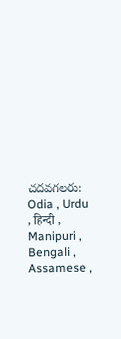చదవగలరు: Odia , Urdu , हिन्दी , Manipuri , Bengali , Assamese ,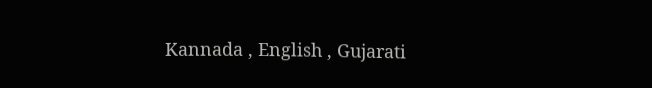Kannada , English , Gujarati